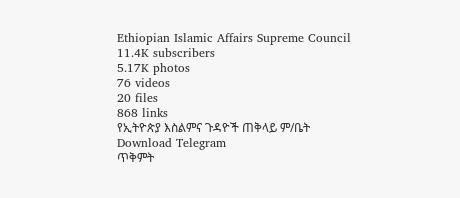Ethiopian Islamic Affairs Supreme Council
11.4K subscribers
5.17K photos
76 videos
20 files
868 links
የኢትዮጵያ እስልምና ጉዳዮች ጠቅላይ ም/ቤት
Download Telegram
ጥቅምት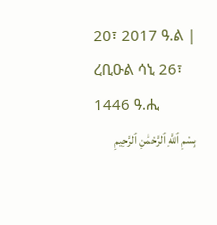20፣ 2017 ዓ.ል | ረቢዑል ሳኒ 26፣ 1446 ዓ.ሒ
بِسْمِ ٱللَّهِ ٱلرَّحْمَٰنِ ٱلرَّحِيمِ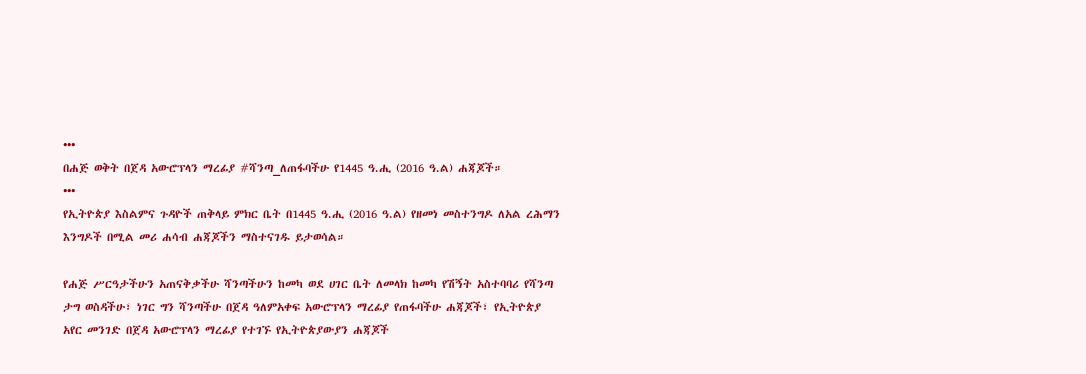•••
በሐጅ ወቅት በጀዳ አውሮፕላን ማረፊያ #ሻንጣ_ለጠፋባችሁ የ1445 ዓ.ሒ (2016 ዓ.ል) ሐጃጆች።
•••
የኢትዮጵያ እስልምና ጉዳዮች ጠቅላይ ምክር ቤት በ1445 ዓ.ሒ (2016 ዓ.ል) የዘመነ መስተንግዶ ለአል ረሕማን እንግዶች በሚል መሪ ሐሳብ ሐጃጆችን ማስተናገዱ ይታወሳል።

የሐጅ ሥርዓታችሁን አጠናቅቃችሁ ሻንጣችሁን ከመካ ወደ ሀገር ቤት ለመላክ ከመካ የሽኝት አስተባባሪ የሻንጣ ታግ ወስዳችሁ፣ ነገር ግን ሻንጣችሁ በጀዳ ዓለምአቀፍ አውሮፕላን ማረፊያ የጠፋባችሁ ሐጃጆች፣ የኢትዮጵያ አየር መንገድ በጀዳ አውሮፕላን ማረፊያ የተገኙ የኢትዮጵያውያን ሐጃጆች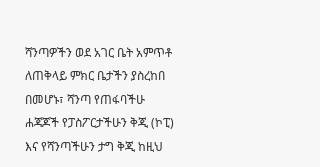ሻንጣዎችን ወደ አገር ቤት አምጥቶ ለጠቅላይ ምክር ቤታችን ያስረከበ በመሆኑ፣ ሻንጣ የጠፋባችሁ ሐጃጆች የፓስፖርታችሁን ቅጂ (ኮፒ) እና የሻንጣችሁን ታግ ቅጂ ከዚህ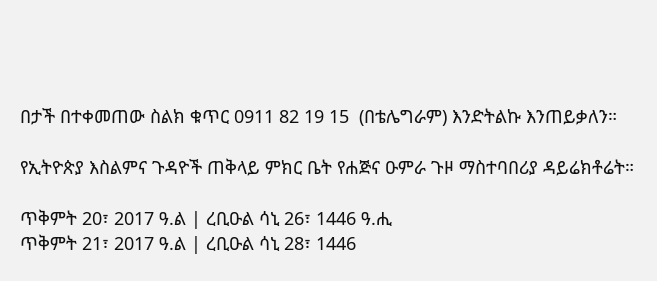በታች በተቀመጠው ስልክ ቁጥር 0911 82 19 15  (በቴሌግራም) እንድትልኩ እንጠይቃለን።

የኢትዮጵያ እስልምና ጉዳዮች ጠቅላይ ምክር ቤት የሐጅና ዑምራ ጉዞ ማስተባበሪያ ዳይሬክቶሬት።

ጥቅምት 20፣ 2017 ዓ.ል | ረቢዑል ሳኒ 26፣ 1446 ዓ.ሒ
ጥቅምት 21፣ 2017 ዓ.ል | ረቢዑል ሳኒ 28፣ 1446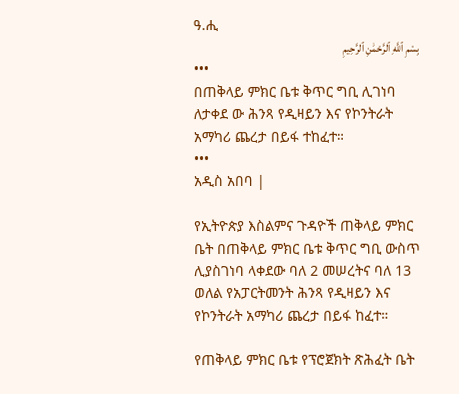ዓ.ሒ
بِسْمِ ٱللَّهِ ٱلرَّحْمَٰنِ ٱلرَّحِيمِ
•••
በጠቅላይ ምክር ቤቱ ቅጥር ግቢ ሊገነባ ለታቀደ ው ሕንጻ የዲዛይን እና የኮንትራት አማካሪ ጨረታ በይፋ ተከፈተ።
•••
አዲስ አበባ |

የኢትዮጵያ እስልምና ጉዳዮች ጠቅላይ ምክር ቤት በጠቅላይ ምክር ቤቱ ቅጥር ግቢ ውስጥ ሊያስገነባ ላቀደው ባለ 2 መሠረትና ባለ 13 ወለል የአፓርትመንት ሕንጻ የዲዛይን እና የኮንትራት አማካሪ ጨረታ በይፋ ከፈተ።

የጠቅላይ ምክር ቤቱ የፕሮጀክት ጽሕፈት ቤት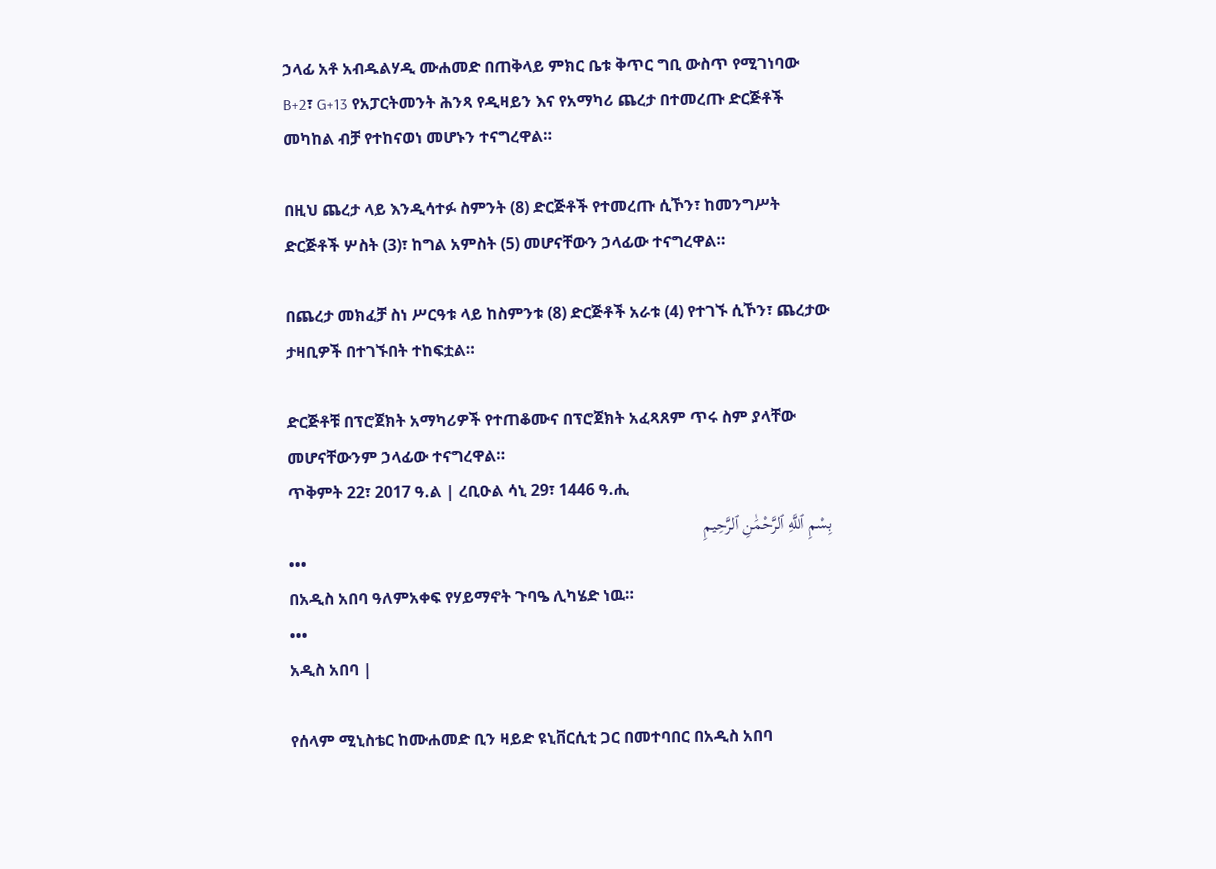ኃላፊ አቶ አብዱልሃዲ ሙሐመድ በጠቅላይ ምክር ቤቱ ቅጥር ግቢ ውስጥ የሚገነባው B+2፣ G+13 የአፓርትመንት ሕንጻ የዲዛይን እና የአማካሪ ጨረታ በተመረጡ ድርጅቶች መካከል ብቻ የተከናወነ መሆኑን ተናግረዋል።

በዚህ ጨረታ ላይ እንዲሳተፉ ስምንት (8) ድርጅቶች የተመረጡ ሲኾን፣ ከመንግሥት ድርጅቶች ሦስት (3)፣ ከግል አምስት (5) መሆናቸውን ኃላፊው ተናግረዋል።

በጨረታ መክፈቻ ስነ ሥርዓቱ ላይ ከስምንቱ (8) ድርጅቶች አራቱ (4) የተገኙ ሲኾን፣ ጨረታው ታዛቢዎች በተገኙበት ተከፍቷል።

ድርጅቶቹ በፕሮጀክት አማካሪዎች የተጠቆሙና በፕሮጀክት አፈጻጸም ጥሩ ስም ያላቸው መሆናቸውንም ኃላፊው ተናግረዋል።
ጥቅምት 22፣ 2017 ዓ.ል | ረቢዑል ሳኒ 29፣ 1446 ዓ.ሒ
بِسْمِ ٱللَّهِ ٱلرَّحْمَٰنِ ٱلرَّحِيمِ
•••
በአዲስ አበባ ዓለምአቀፍ የሃይማኖት ጉባዔ ሊካሄድ ነዉ።
•••
አዲስ አበባ |

የሰላም ሚኒስቴር ከሙሐመድ ቢን ዛይድ ዩኒቨርሲቲ ጋር በመተባበር በአዲስ አበባ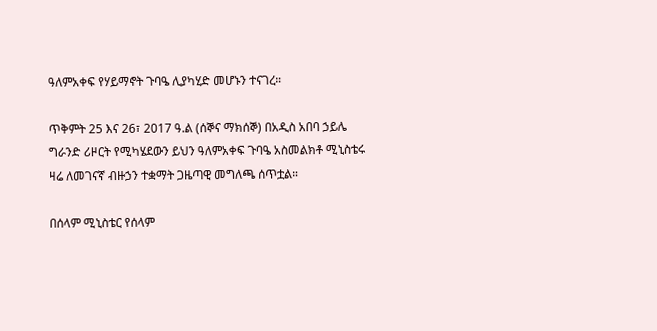ዓለምአቀፍ የሃይማኖት ጉባዔ ሊያካሂድ መሆኑን ተናገረ።

ጥቅምት 25 እና 26፣ 2017 ዓ.ል (ሰኞና ማክሰኞ) በአዲስ አበባ ኃይሌ ግራንድ ሪዞርት የሚካሄደውን ይህን ዓለምአቀፍ ጉባዔ አስመልክቶ ሚኒስቴሩ ዛሬ ለመገናኛ ብዙኃን ተቋማት ጋዜጣዊ መግለጫ ሰጥቷል።

በሰላም ሚኒስቴር የሰላም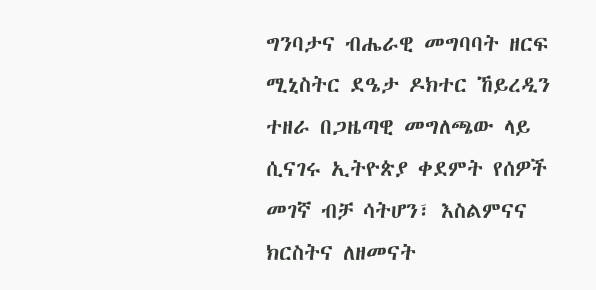ግንባታና ብሔራዊ መግባባት ዘርፍ ሚኒስትር ደዔታ ዶክተር ኸይረዲን ተዘራ በጋዜጣዊ መግለጫው ላይ ሲናገሩ ኢትዮጵያ ቀደምት የሰዎች መገኛ ብቻ ሳትሆን፣ እስልምናና ክርስትና ለዘመናት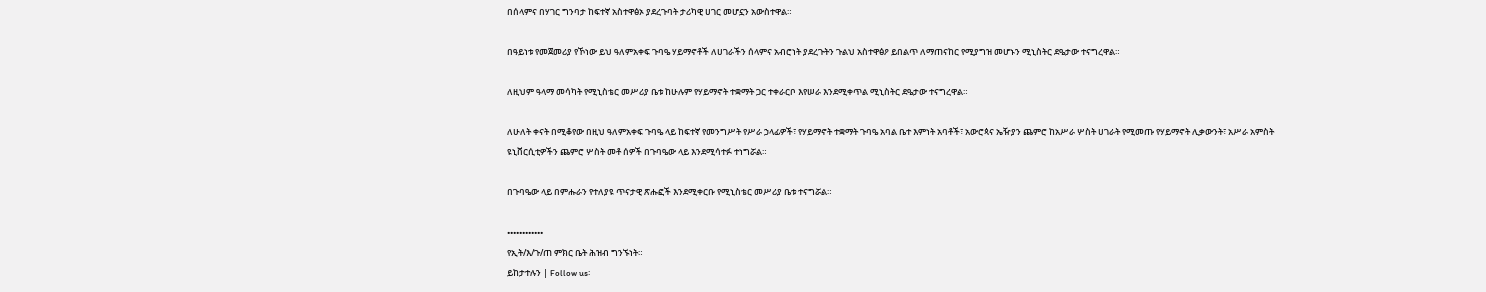በሰላምና በሃገር ግንባታ ከፍተኛ አስተዋፅኦ ያደረጉባት ታሪካዊ ሀገር መሆኗን አውስተዋል።

በዓይነቱ የመጀመሪያ የኾነው ይህ ዓለምአቀፍ ጉባዔ ሃይማኖቶች ለሀገራችን ሰላምና አብሮነት ያደረጉትን ጉልህ አስተዋፅዖ ይበልጥ ለማጠናከር የሚያግዝ መሆኑን ሚኒስትር ደዔታው ተናግረዋል።

ለዚህም ዓላማ መሳካት የሚኒስቴር መሥሪያ ቤቱ ከሁሉም የሃይማኖት ተቋማት ጋር ተቀራርቦ እየሠራ እንደሚቀጥል ሚኒስትር ደዔታው ተናግረዋል።

ለሁለት ቀናት በሚቆየው በዚህ ዓለምአቀፍ ጉባዔ ላይ ከፍተኛ የመንግሥት የሥራ ኃላፊዎች፣ የሃይማኖት ተቋማት ጉባዔ አባል ቤተ እምነት አባቶች፣ አውሮጳና ኤዥያን ጨምሮ ከአሥራ ሦስት ሀገራት የሚመጡ የሃይማኖት ሊቃውንት፣ አሥራ አምስት ዩኒቨርሲቲዎችን ጨምሮ ሦስት መቶ ሰዎች በጉባዔው ላይ እንደሚሳተፉ ተነግሯል።

በጉባዔው ላይ በምሑራን የተለያዩ ጥናታዊ ጽሑፎች እንደሚቀርቡ የሚኒስቴር መሥሪያ ቤቱ ተናግሯል።

••••••••••••
የኢት/እ/ጉ/ጠ ምክር ቤት ሕዝብ ግንኙነት።
ይከታተሉን | Follow us፡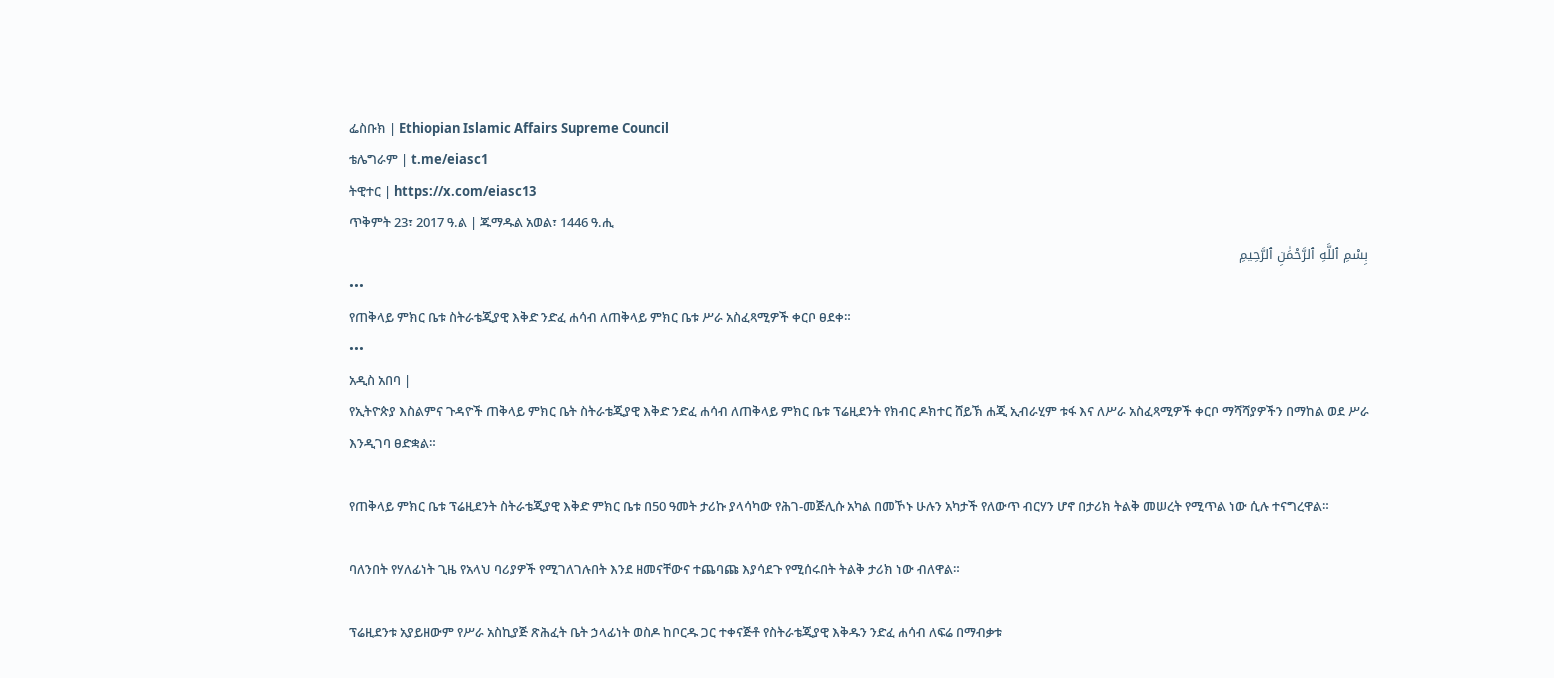ፌስቡክ | Ethiopian Islamic Affairs Supreme Council
ቴሌግራም | t.me/eiasc1
ትዊተር | https://x.com/eiasc13
ጥቅምት 23፣ 2017 ዓ.ል | ጁማዱል አወል፣ 1446 ዓ.ሒ
بِسْمِ ٱللَّهِ ٱلرَّحْمَٰنِ ٱلرَّحِيمِ
•••
የጠቅላይ ምክር ቤቱ ስትራቴጂያዊ እቅድ ንድፈ ሐሳብ ለጠቅላይ ምክር ቤቱ ሥራ አስፈጻሚዎች ቀርቦ ፀደቀ።
•••
አዲስ አበባ |
የኢትዮጵያ እስልምና ጉዳዮች ጠቅላይ ምክር ቤት ስትራቴጂያዊ እቅድ ንድፈ ሐሳብ ለጠቅላይ ምክር ቤቱ ፕሬዚደንት የክብር ዶክተር ሸይኽ ሐጂ ኢብራሂም ቱፋ እና ለሥራ አስፈጻሚዎች ቀርቦ ማሻሻያዎችን በማከል ወደ ሥራ እንዲገባ ፀድቋል።

የጠቅላይ ምክር ቤቱ ፕሬዚደንት ስትራቴጂያዊ እቅድ ምክር ቤቱ በ50 ዓመት ታሪኩ ያላሳካው የሕገ-መጅሊሱ አካል በመኾኑ ሁሉን አካታች የለውጥ ብርሃን ሆኖ በታሪክ ትልቅ መሠረት የሚጥል ነው ሲሉ ተናግረዋል።

ባለንበት የሃለፊነት ጊዜ የአላህ ባሪያዎች የሚገለገሉበት እንደ ዘመናቸውና ተጨባጩ እያሳደጉ የሚሰሩበት ትልቅ ታሪክ ነው ብለዋል።

ፕሬዚደንቱ አያይዘውም የሥራ አስኪያጅ ጽሕፈት ቤት ኃላፊነት ወስዶ ከቦርዱ ጋር ተቀናጅቶ የስትራቴጂያዊ እቅዱን ንድፈ ሐሳብ ለፍሬ በማብቃቱ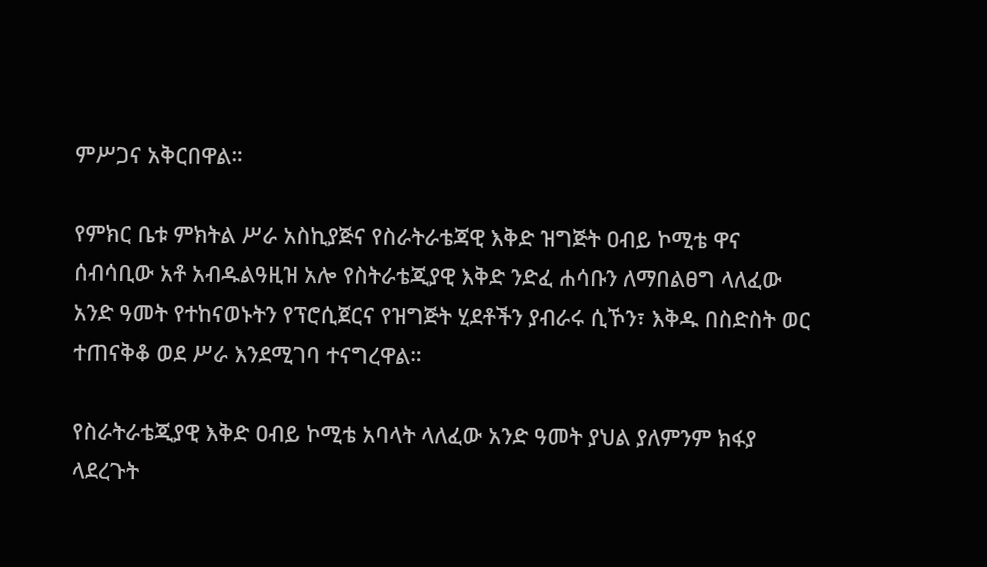ምሥጋና አቅርበዋል።

የምክር ቤቱ ምክትል ሥራ አስኪያጅና የስራትራቴጃዊ እቅድ ዝግጅት ዐብይ ኮሚቴ ዋና ሰብሳቢው አቶ አብዱልዓዚዝ አሎ የስትራቴጂያዊ እቅድ ንድፈ ሐሳቡን ለማበልፀግ ላለፈው አንድ ዓመት የተከናወኑትን የፕሮሲጀርና የዝግጅት ሂደቶችን ያብራሩ ሲኾን፣ እቅዱ በስድስት ወር ተጠናቅቆ ወደ ሥራ እንደሚገባ ተናግረዋል።

የስራትራቴጂያዊ እቅድ ዐብይ ኮሚቴ አባላት ላለፈው አንድ ዓመት ያህል ያለምንም ክፋያ ላደረጉት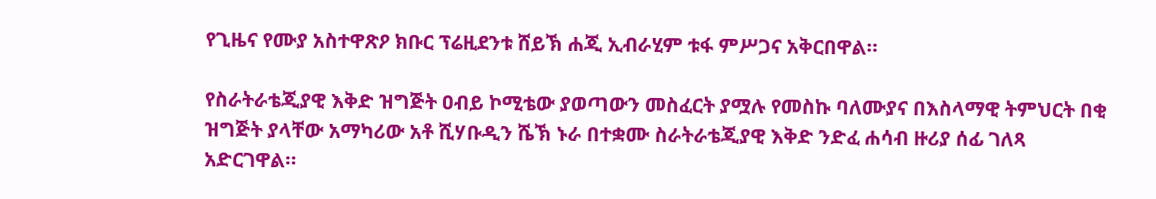የጊዜና የሙያ አስተዋጽዖ ክቡር ፕሬዚደንቱ ሸይኽ ሐጂ ኢብራሂም ቱፋ ምሥጋና አቅርበዋል።

የስራትራቴጂያዊ እቅድ ዝግጅት ዐብይ ኮሚቴው ያወጣውን መስፈርት ያሟሉ የመስኩ ባለሙያና በእስላማዊ ትምህርት በቂ ዝግጅት ያላቸው አማካሪው አቶ ሺሃቡዲን ሼኽ ኑራ በተቋሙ ስራትራቴጂያዊ እቅድ ንድፈ ሐሳብ ዙሪያ ሰፊ ገለጻ አድርገዋል።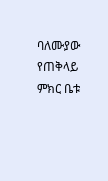ባለሙያው የጠቅላይ ምክር ቤቱ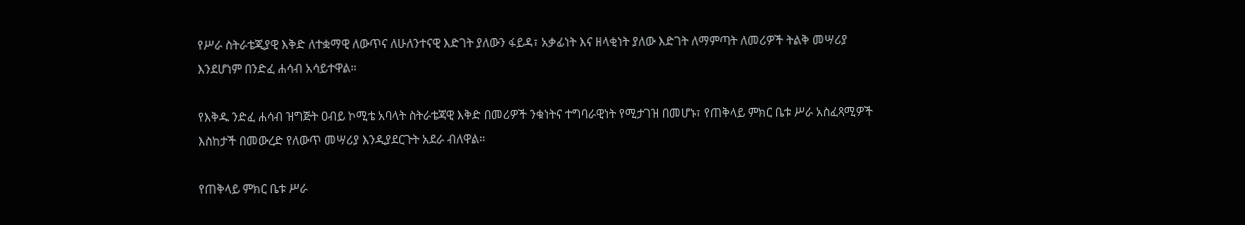የሥራ ስትራቴጂያዊ እቅድ ለተቋማዊ ለውጥና ለሁለንተናዊ እድገት ያለውን ፋይዳ፣ አቃፊነት እና ዘላቂነት ያለው እድገት ለማምጣት ለመሪዎች ትልቅ መሣሪያ እንደሆነም በንድፈ ሐሳብ አሳይተዋል።

የእቅዱ ንድፈ ሐሳብ ዝግጅት ዐብይ ኮሚቴ አባላት ስትራቴጃዊ እቅድ በመሪዎች ንቁነትና ተግባራዊነት የሚታገዝ በመሆኑ፣ የጠቅላይ ምክር ቤቱ ሥራ አስፈጻሚዎች እስከታች በመውረድ የለውጥ መሣሪያ እንዲያደርጉት አደራ ብለዋል።

የጠቅላይ ምክር ቤቱ ሥራ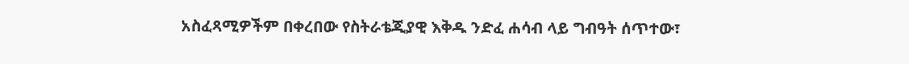አስፈጻሚዎችም በቀረበው የስትራቴጂያዊ እቅዱ ንድፈ ሐሳብ ላይ ግብዓት ሰጥተው፣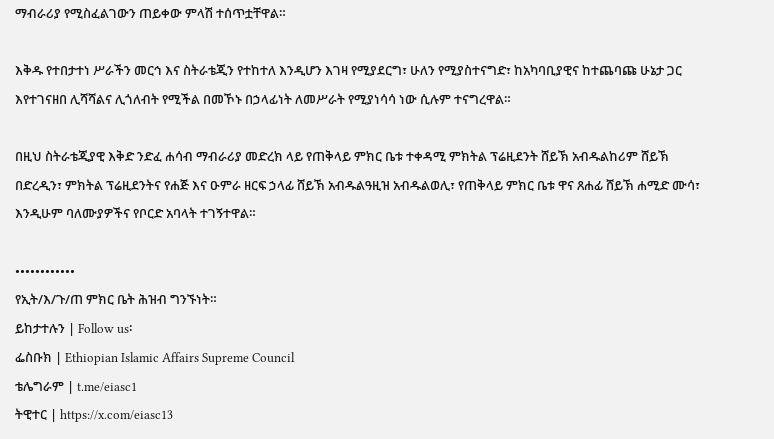ማብራሪያ የሚስፈልገውን ጠይቀው ምላሽ ተሰጥቷቸዋል።

እቅዱ የተበታተነ ሥራችን መርኅ እና ስትራቴጂን የተከተለ እንዲሆን እገዛ የሚያደርግ፣ ሁለን የሚያስተናግድ፣ ከአካባቢያዊና ከተጨባጩ ሁኔታ ጋር እየተገናዘበ ሊሻሻልና ሊጎለብት የሚችል በመኾኑ በኃላፊነት ለመሥራት የሚያነሳሳ ነው ሲሉም ተናግረዋል።

በዚህ ስትራቴጂያዊ እቅድ ንድፈ ሐሳብ ማብራሪያ መድረክ ላይ የጠቅላይ ምክር ቤቱ ተቀዳሚ ምክትል ፕሬዚደንት ሸይኽ አብዱልከሪም ሸይኽ በድረዲን፣ ምክትል ፕሬዚደንትና የሐጅ እና ዑምራ ዘርፍ ኃላፊ ሸይኽ አብዱልዓዚዝ አብዱልወሊ፣ የጠቅላይ ምክር ቤቱ ዋና ጸሐፊ ሸይኽ ሐሚድ ሙሳ፣ እንዲሁም ባለሙያዎችና የቦርድ አባላት ተገኝተዋል።

••••••••••••
የኢት/እ/ጉ/ጠ ምክር ቤት ሕዝብ ግንኙነት።
ይከታተሉን | Follow us፡
ፌስቡክ | Ethiopian Islamic Affairs Supreme Council
ቴሌግራም | t.me/eiasc1
ትዊተር | https://x.com/eiasc13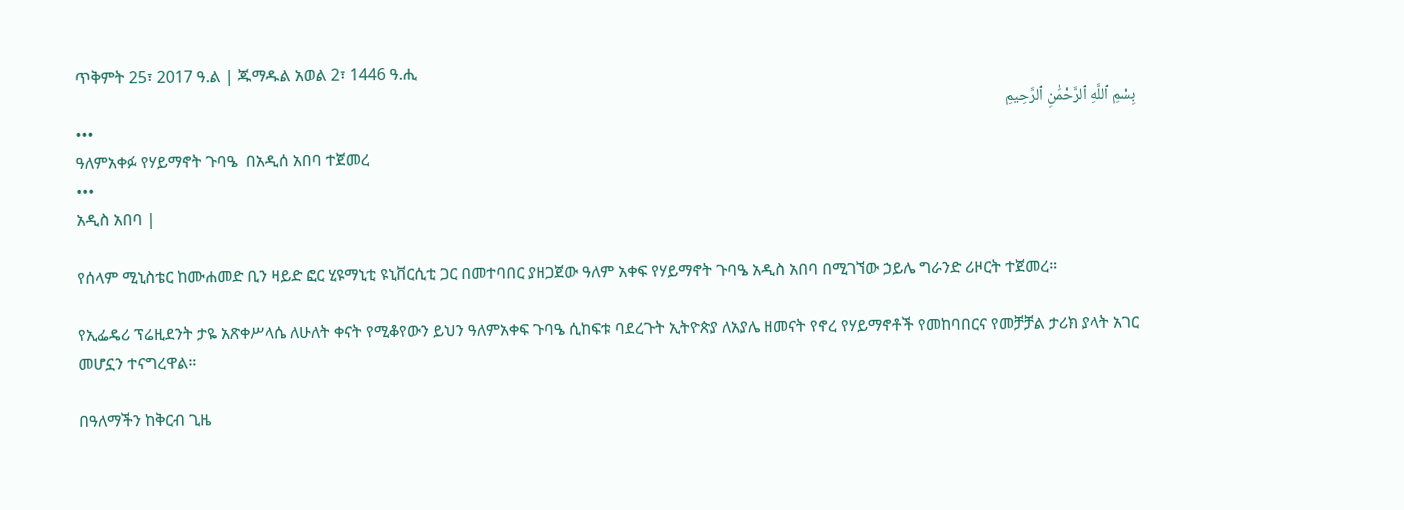ጥቅምት 25፣ 2017 ዓ.ል | ጁማዱል አወል 2፣ 1446 ዓ.ሒ
بِسْمِ ٱللَّهِ ٱلرَّحْمَٰنِ ٱلرَّحِيمِ
•••
ዓለምአቀፉ የሃይማኖት ጉባዔ  በአዲሰ አበባ ተጀመረ
•••
አዲስ አበባ |

የሰላም ሚኒስቴር ከሙሐመድ ቢን ዛይድ ፎር ሂዩማኒቲ ዩኒቨርሲቲ ጋር በመተባበር ያዘጋጀው ዓለም አቀፍ የሃይማኖት ጉባዔ አዲስ አበባ በሚገኘው ኃይሌ ግራንድ ሪዞርት ተጀመረ።

የኢፌዴሪ ፕሬዚደንት ታዬ አጽቀሥላሴ ለሁለት ቀናት የሚቆየውን ይህን ዓለምአቀፍ ጉባዔ ሲከፍቱ ባደረጉት ኢትዮጵያ ለአያሌ ዘመናት የኖረ የሃይማኖቶች የመከባበርና የመቻቻል ታሪክ ያላት አገር መሆኗን ተናግረዋል።

በዓለማችን ከቅርብ ጊዜ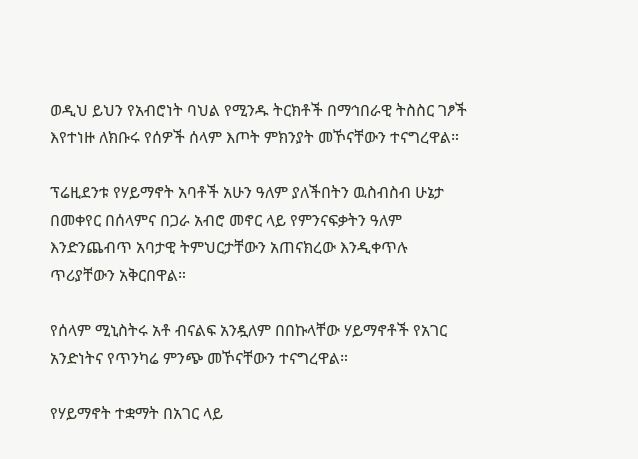ወዲህ ይህን የአብሮነት ባህል የሚንዱ ትርክቶች በማኅበራዊ ትስስር ገፆች እየተነዙ ለክቡሩ የሰዎች ሰላም እጦት ምክንያት መኾናቸውን ተናግረዋል።

ፕሬዚደንቱ የሃይማኖት አባቶች አሁን ዓለም ያለችበትን ዉስብስብ ሁኔታ በመቀየር በሰላምና በጋራ አብሮ መኖር ላይ የምንናፍቃትን ዓለም እንድንጨብጥ አባታዊ ትምህርታቸውን አጠናክረው እንዲቀጥሉ ጥሪያቸውን አቅርበዋል።

የሰላም ሚኒስትሩ አቶ ብናልፍ አንዷለም በበኩላቸው ሃይማኖቶች የአገር አንድነትና የጥንካሬ ምንጭ መኾናቸውን ተናግረዋል።

የሃይማኖት ተቋማት በአገር ላይ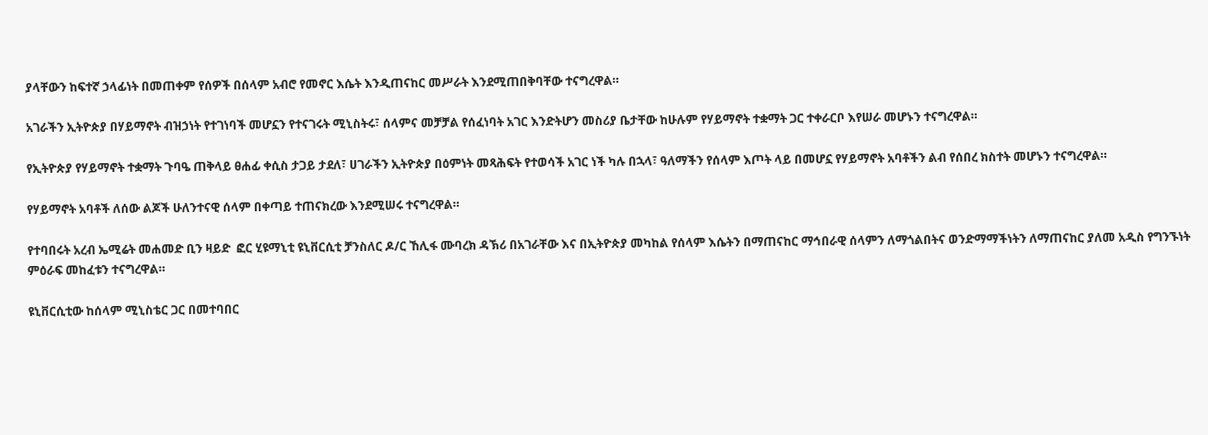ያላቸውን ከፍተኛ ኃላፊነት በመጠቀም የሰዎች በሰላም አብሮ የመኖር እሴት እንዲጠናከር መሥራት እንደሚጠበቅባቸው ተናግረዋል።

አገራችን ኢትዮጵያ በሃይማኖት ብዝኃነት የተገነባች መሆኗን የተናገሩት ሚኒስትሩ፣ ሰላምና መቻቻል የሰፈነባት አገር እንድትሆን መስሪያ ቤታቸው ከሁሉም የሃይማኖት ተቋማት ጋር ተቀራርቦ እየሠራ መሆኑን ተናግረዋል።

የኢትዮጵያ የሃይማኖት ተቋማት ጉባዔ ጠቅላይ ፀሐፊ ቀሲስ ታጋይ ታደለ፣ ሀገራችን ኢትዮጵያ በዕምነት መጻሕፍት የተወሳች አገር ነች ካሉ በኋላ፣ ዓለማችን የሰላም እጦት ላይ በመሆኗ የሃይማኖት አባቶችን ልብ የሰበረ ክስተት መሆኑን ተናግረዋል።

የሃይማኖት አባቶች ለሰው ልጆች ሁለንተናዊ ሰላም በቀጣይ ተጠናክረው እንደሚሠሩ ተናግረዋል።

የተባበሩት አረብ ኤሚሬት መሐመድ ቢን ዛይድ  ፎር ሂዩማኒቲ ዩኒቨርሲቲ ቻንስለር ዶ/ር ኸሊፋ ሙባረክ ዳኽሪ በአገራቸው እና በኢትዮጵያ መካከል የሰላም እሴትን በማጠናከር ማኅበራዊ ሰላምን ለማጎልበትና ወንድማማችነትን ለማጠናከር ያለመ አዲስ የግንኙነት ምዕራፍ መከፈቱን ተናግረዋል።

ዩኒቨርሲቲው ከሰላም ሚኒስቴር ጋር በመተባበር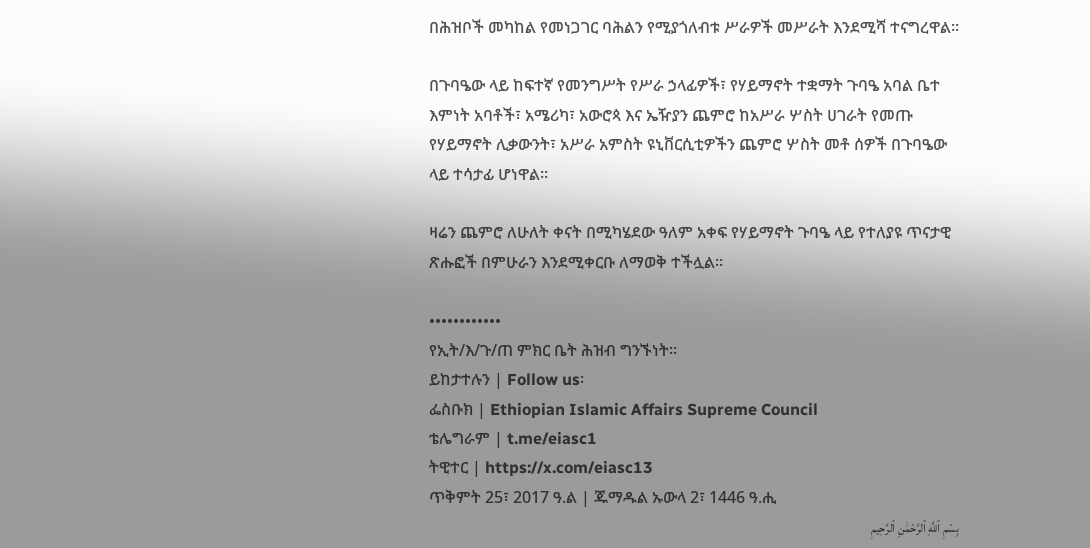በሕዝቦች መካከል የመነጋገር ባሕልን የሚያጎለብቱ ሥራዎች መሥራት እንደሚሻ ተናግረዋል።

በጉባዔው ላይ ከፍተኛ የመንግሥት የሥራ ኃላፊዎች፣ የሃይማኖት ተቋማት ጉባዔ አባል ቤተ እምነት አባቶች፣ አሜሪካ፣ አውሮጳ እና ኤዥያን ጨምሮ ከአሥራ ሦስት ሀገራት የመጡ የሃይማኖት ሊቃውንት፣ አሥራ አምስት ዩኒቨርሲቲዎችን ጨምሮ ሦስት መቶ ሰዎች በጉባዔው ላይ ተሳታፊ ሆነዋል።

ዛሬን ጨምሮ ለሁለት ቀናት በሚካሄደው ዓለም አቀፍ የሃይማኖት ጉባዔ ላይ የተለያዩ ጥናታዊ ጽሑፎች በምሁራን እንደሚቀርቡ ለማወቅ ተችሏል።

••••••••••••
የኢት/እ/ጉ/ጠ ምክር ቤት ሕዝብ ግንኙነት።
ይከታተሉን | Follow us፡
ፌስቡክ | Ethiopian Islamic Affairs Supreme Council
ቴሌግራም | t.me/eiasc1
ትዊተር | https://x.com/eiasc13
ጥቅምት 25፣ 2017 ዓ.ል | ጁማዱል ኡውላ 2፣ 1446 ዓ.ሒ
بِسْمِ ٱللَّهِ ٱلرَّحْمَٰنِ ٱلرَّحِيمِ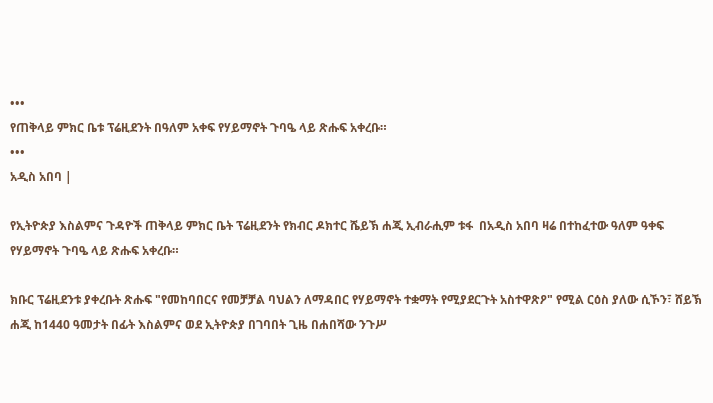•••
የጠቅላይ ምክር ቤቱ ፕሬዚደንት በዓለም አቀፍ የሃይማኖት ጉባዔ ላይ ጽሑፍ አቀረቡ።
•••
አዲስ አበባ |

የኢትዮጵያ እስልምና ጉዳዮች ጠቅላይ ምክር ቤት ፕሬዚደንት የክብር ዶክተር ሼይኽ ሐጂ ኢብራሒም ቱፋ  በአዲስ አበባ ዛሬ በተከፈተው ዓለም ዓቀፍ የሃይማኖት ጉባዔ ላይ ጽሑፍ አቀረቡ።

ክቡር ፕሬዚደንቱ ያቀረቡት ጽሑፍ "የመከባበርና የመቻቻል ባህልን ለማዳበር የሃይማኖት ተቋማት የሚያደርጉት አስተዋጽዖ" የሚል ርዕስ ያለው ሲኾን፣ ሸይኽ ሐጂ ከ1440 ዓመታት በፊት እስልምና ወደ ኢትዮጵያ በገባበት ጊዜ በሐበሻው ንጉሥ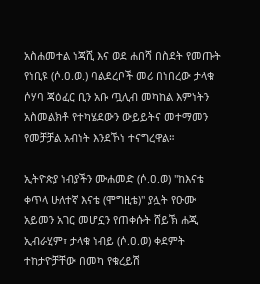አስሐመተል ነጃሺ እና ወደ ሐበሻ በስደት የመጡት የነቢዩ (ሶ.ዐ.ወ.) ባልደረቦች መሪ በነበረው ታላቁ ሶሃባ ጃዕፈር ቢን አቡ ጧሊብ መካከል እምነትን አስመልክቶ የተካሄደውን ውይይትና መተማመን የመቻቻል አብነት እንደኾነ ተናግረዋል።

ኢትዮጵያ ነብያችን ሙሐመድ (ሶ.ዐ.ወ) "ከእናቴ ቀጥላ ሁለተኛ እናቴ (ሞግዚቴ)" ያሏት የዑሙ አይመን አገር መሆኗን የጠቀሱት ሸይኽ ሐጂ ኢብራሂም፣ ታላቁ ነብይ (ሶ.ዐ.ወ) ቀደምት ተከታዮቻቸው በመካ የቁረይሽ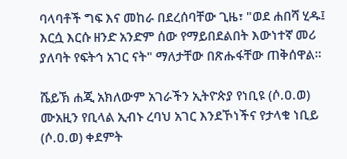ባላባቶች ግፍ እና መከራ በደረሰባቸው ጊዜ፣ "ወደ ሐበሻ ሂዱ፤ እርሷ እርሱ ዘንድ አንድም ሰው የማይበደልበት እውነተኛ መሪ ያለባት የፍትኅ አገር ናት" ማለታቸው በጽሑፋቸው ጠቅሰዋል።

ሼይኽ ሐጂ አክለውም አገራችን ኢትዮጵያ የነቢዩ (ሶ.ዐ.ወ) ሙአዚን የቢላል ኢብኑ ረባህ አገር እንደኾነችና የታላቁ ነቢይ (ሶ.ዐ.ወ) ቀደምት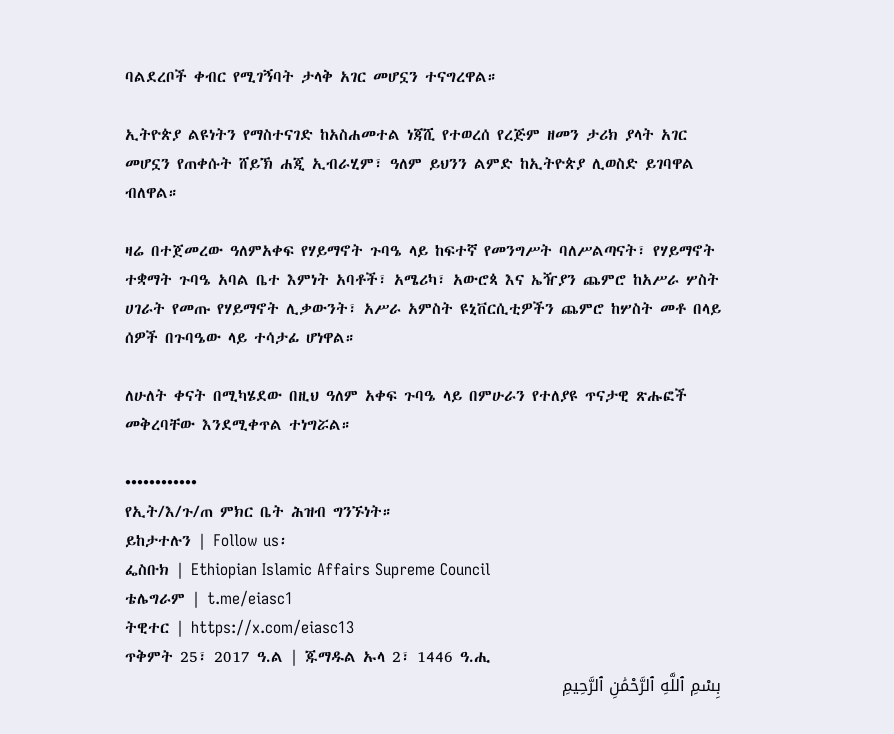ባልደረቦች ቀብር የሚገኝባት ታላቅ አገር መሆኗን ተናግረዋል።

ኢትዮጵያ ልዩነትን የማስተናገድ ከአስሐመተል ነጃሺ የተወረሰ የረጅም ዘመን ታሪክ ያላት አገር መሆኗን የጠቀሱት ሸይኽ ሐጂ ኢብራሂም፣ ዓለም ይህንን ልምድ ከኢትዮጵያ ሊወስድ ይገባዋል ብለዋል።

ዛሬ በተጀመረው ዓለምአቀፍ የሃይማኖት ጉባዔ ላይ ከፍተኛ የመንግሥት ባለሥልጣናት፣ የሃይማኖት ተቋማት ጉባዔ አባል ቤተ እምነት አባቶች፣ አሜሪካ፣ አውሮጳ እና ኤዥያን ጨምሮ ከአሥራ ሦስት ሀገራት የመጡ የሃይማኖት ሊቃውንት፣ አሥራ አምስት ዩኒቨርሲቲዎችን ጨምሮ ከሦስት መቶ በላይ ሰዎች በጉባዔው ላይ ተሳታፊ ሆነዋል።

ለሁለት ቀናት በሚካሄደው በዚህ ዓለም አቀፍ ጉባዔ ላይ በምሁራን የተለያዩ ጥናታዊ ጽሑፎች መቅረባቸው እንደሚቀጥል ተነግሯል።

••••••••••••
የኢት/እ/ጉ/ጠ ምክር ቤት ሕዝብ ግንኙነት።
ይከታተሉን | Follow us፡
ፌስቡክ | Ethiopian Islamic Affairs Supreme Council
ቴሌግራም | t.me/eiasc1
ትዊተር | https://x.com/eiasc13
ጥቅምት 25፣ 2017 ዓ.ል | ጁማዱል ኡላ 2፣ 1446 ዓ.ሒ
بِسْمِ ٱللَّهِ ٱلرَّحْمَٰنِ ٱلرَّحِيمِ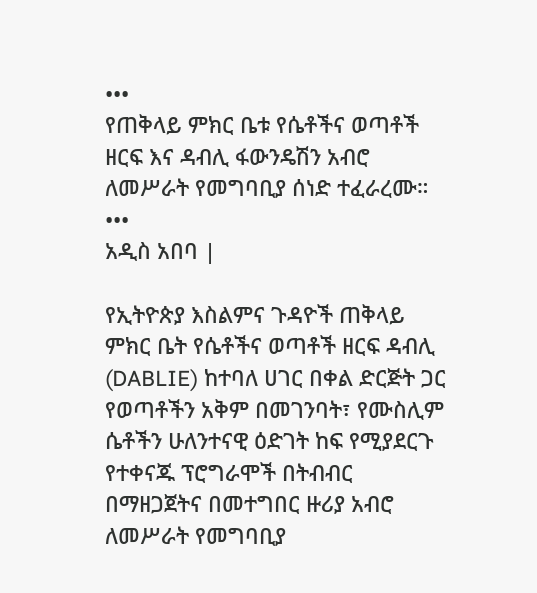•••
የጠቅላይ ምክር ቤቱ የሴቶችና ወጣቶች ዘርፍ እና ዳብሊ ፋውንዴሽን አብሮ ለመሥራት የመግባቢያ ሰነድ ተፈራረሙ።
•••
አዲስ አበባ |

የኢትዮጵያ እስልምና ጉዳዮች ጠቅላይ ምክር ቤት የሴቶችና ወጣቶች ዘርፍ ዳብሊ (DABLIE) ከተባለ ሀገር በቀል ድርጅት ጋር የወጣቶችን አቅም በመገንባት፣ የሙስሊም ሴቶችን ሁለንተናዊ ዕድገት ከፍ የሚያደርጉ የተቀናጁ ፕሮግራሞች በትብብር በማዘጋጀትና በመተግበር ዙሪያ አብሮ ለመሥራት የመግባቢያ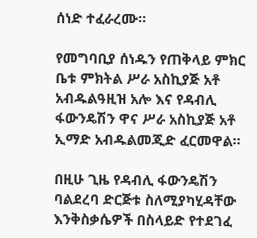ሰነድ ተፈራረሙ።

የመግባቢያ ሰነዱን የጠቅላይ ምክር ቤቱ ምክትል ሥራ አስኪያጅ አቶ አብዱልዓዚዝ አሎ እና የዳብሊ ፋውንዴሽን ዋና ሥራ አስኪያጅ አቶ ኢማድ አብዱልመጂድ ፈርመዋል።

በዚሁ ጊዜ የዳብሊ ፋውንዴሽን ባልደረባ ድርጅቱ ስለሚያካሂዳቸው እንቅስቃሴዎች በስላይድ የተደገፈ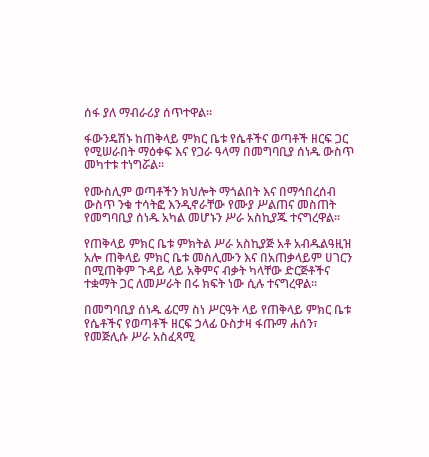ሰፋ ያለ ማብራሪያ ሰጥተዋል።

ፋውንዴሽኑ ከጠቅላይ ምክር ቤቱ የሴቶችና ወጣቶች ዘርፍ ጋር የሚሠራበት ማዕቀፍ እና የጋራ ዓላማ በመግባቢያ ሰነዱ ውስጥ መካተቱ ተነግሯል።

የሙስሊም ወጣቶችን ክህሎት ማጎልበት እና በማኅበረሰብ ውስጥ ንቁ ተሳትፎ እንዲኖራቸው የሙያ ሥልጠና መስጠት የመግባቢያ ሰነዱ አካል መሆኑን ሥራ አስኪያጁ ተናግረዋል።

የጠቅላይ ምክር ቤቱ ምክትል ሥራ አስኪያጅ አቶ አብዱልዓዚዝ አሎ ጠቅላይ ምክር ቤቱ መስሊሙን እና በአጠቃላይም ሀገርን በሚጠቅም ጉዳይ ላይ አቅምና ብቃት ካላቸው ድርጅቶችና ተቋማት ጋር ለመሥራት በሩ ክፍት ነው ሲሉ ተናግረዋል።

በመግባቢያ ሰነዱ ፊርማ ስነ ሥርዓት ላይ የጠቅላይ ምክር ቤቱ የሴቶችና የወጣቶች ዘርፍ ኃላፊ ዑስታዛ ፋጡማ ሐሰን፣ የመጅሊሱ ሥራ አስፈጻሚ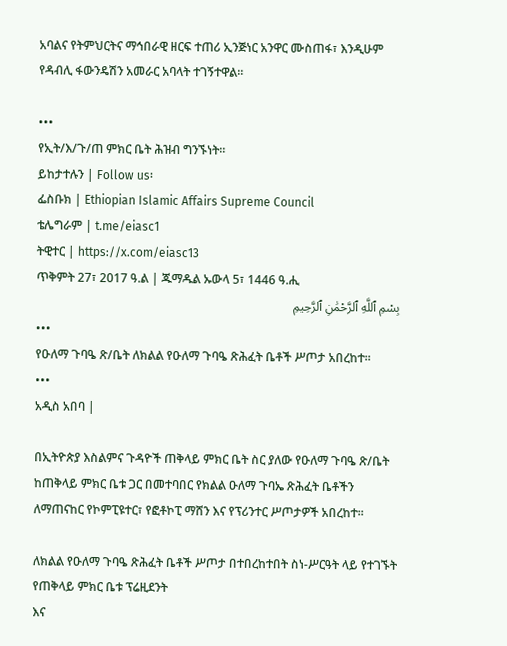አባልና የትምህርትና ማኅበራዊ ዘርፍ ተጠሪ ኢንጅነር አንዋር ሙስጠፋ፣ እንዲሁም የዳብሊ ፋውንዴሽን አመራር አባላት ተገኝተዋል።

•••
የኢት/እ/ጉ/ጠ ምክር ቤት ሕዝብ ግንኙነት።
ይከታተሉን | Follow us፡
ፌስቡክ | Ethiopian Islamic Affairs Supreme Council
ቴሌግራም | t.me/eiasc1
ትዊተር | https://x.com/eiasc13
ጥቅምት 27፣ 2017 ዓ.ል | ጁማዱል ኡውላ 5፣ 1446 ዓ.ሒ
بِسْمِ ٱللَّهِ ٱلرَّحْمَٰنِ ٱلرَّحِيمِ
•••
የዑለማ ጉባዔ ጽ/ቤት ለክልል የዑለማ ጉባዔ ጽሕፈት ቤቶች ሥጦታ አበረከተ።
•••
አዲስ አበባ |

በኢትዮጵያ እስልምና ጉዳዮች ጠቅላይ ምክር ቤት ስር ያለው የዑለማ ጉባዔ ጽ/ቤት ከጠቅላይ ምክር ቤቱ ጋር በመተባበር የክልል ዑለማ ጉባኤ ጽሕፈት ቤቶችን ለማጠናከር የኮምፒዩተር፣ የፎቶኮፒ ማሸን እና የፕሪንተር ሥጦታዎች አበረከተ፡፡

ለክልል የዑለማ ጉባዔ ጽሕፈት ቤቶች ሥጦታ በተበረከተበት ስነ-ሥርዓት ላይ የተገኙት የጠቅላይ ምክር ቤቱ ፕሬዚደንት
እና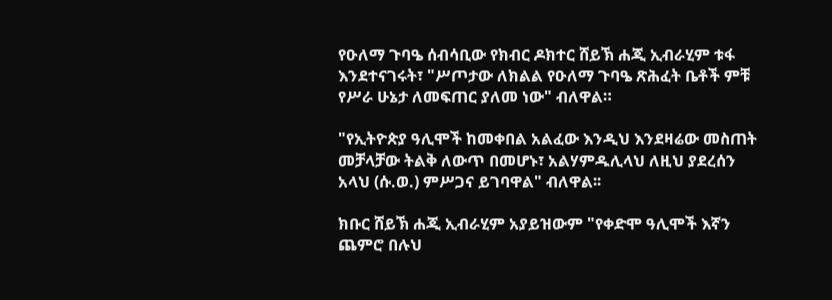የዑለማ ጉባዔ ሰብሳቢው የክብር ዶክተር ሸይኽ ሐጂ ኢብራሂም ቱፋ እንደተናገሩት፣ "ሥጦታው ለክልል የዑለማ ጉባዔ ጽሕፈት ቤቶች ምቹ የሥራ ሁኔታ ለመፍጠር ያለመ ነው" ብለዋል።

"የኢትዮጵያ ዓሊሞች ከመቀበል አልፈው እንዲህ እንደዛሬው መስጠት መቻላቻው ትልቅ ለውጥ በመሆኑ፣ አልሃምዱሊላህ ለዚህ ያደረሰን አላህ (ሱ.ወ.) ምሥጋና ይገባዋል" ብለዋል፡፡

ክቡር ሸይኽ ሐጂ ኢብራሂም አያይዝውም "የቀድሞ ዓሊሞች እኛን ጨምሮ በሉህ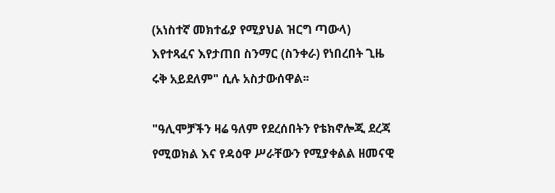(አነስተኛ መክተፊያ የሚያህል ዝርግ ጣውላ) እየተጻፈና እየታጠበ ስንማር (ስንቀራ) የነበረበት ጊዜ ሩቅ አይደለም" ሲሉ አስታውሰዋል፡፡

"ዓሊሞቻችን ዛሬ ዓለም የደረሰበትን የቴክኖሎጂ ደረጃ የሚወክል እና የዳዕዋ ሥራቸውን የሚያቀልል ዘመናዊ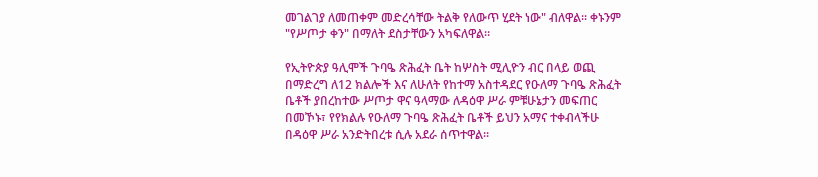መገልገያ ለመጠቀም መድረሳቸው ትልቅ የለውጥ ሂደት ነው" ብለዋል፡፡ ቀኑንም "የሥጦታ ቀን" በማለት ደስታቸውን አካፍለዋል።

የኢትዮጵያ ዓሊሞች ጉባዔ ጽሕፈት ቤት ከሦስት ሚሊዮን ብር በላይ ወጪ በማድረግ ለ12 ክልሎች እና ለሁለት የከተማ አስተዳደር የዑለማ ጉባዔ ጽሕፈት ቤቶች ያበረከተው ሥጦታ ዋና ዓላማው ለዳዕዋ ሥራ ምቹሁኔታን መፍጠር በመኾኑ፣ የየክልሉ የዑለማ ጉባዔ ጽሕፈት ቤቶች ይህን አማና ተቀብላችሁ በዳዕዋ ሥራ አንድትበረቱ ሲሉ አደራ ሰጥተዋል።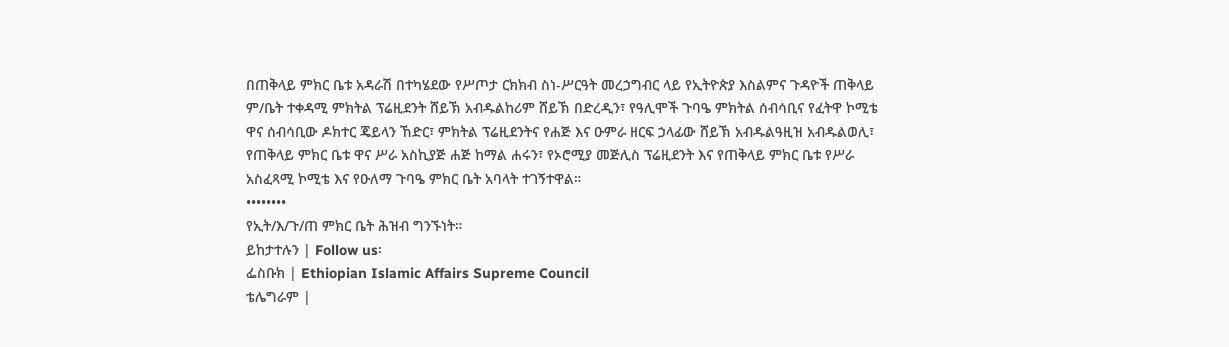በጠቅላይ ምክር ቤቱ አዳራሽ በተካሄደው የሥጦታ ርክክብ ስነ-ሥርዓት መረኃግብር ላይ የኢትዮጵያ እስልምና ጉዳዮች ጠቅላይ ም/ቤት ተቀዳሚ ምክትል ፕሬዚደንት ሸይኽ አብዱልከሪም ሸይኽ በድረዲን፣ የዓሊሞች ጉባዔ ምክትል ሰብሳቢና የፈትዋ ኮሚቴ ዋና ሰብሳቢው ዶክተር ጄይላን ኸድር፣ ምክትል ፕሬዚደንትና የሐጅ እና ዑምራ ዘርፍ ኃላፊው ሸይኽ አብዱልዓዚዝ አብዱልወሊ፣ የጠቅላይ ምክር ቤቱ ዋና ሥራ አስኪያጅ ሐጅ ከማል ሐሩን፣ የኦሮሚያ መጅሊስ ፕሬዚደንት እና የጠቅላይ ምክር ቤቱ የሥራ አስፈጻሚ ኮሚቴ እና የዑለማ ጉባዔ ምክር ቤት አባላት ተገኝተዋል።
••••••••
የኢት/እ/ጉ/ጠ ምክር ቤት ሕዝብ ግንኙነት።
ይከታተሉን | Follow us፡
ፌስቡክ | Ethiopian Islamic Affairs Supreme Council
ቴሌግራም |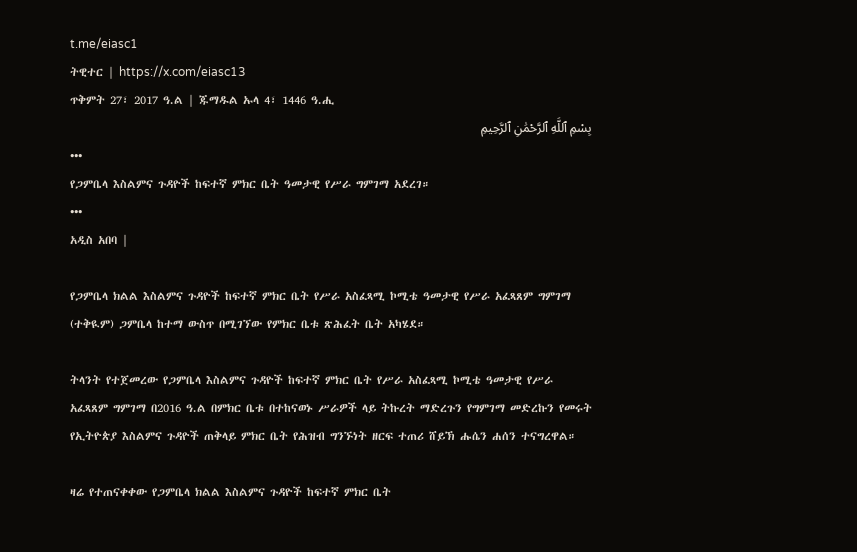t.me/eiasc1
ትዊተር | https://x.com/eiasc13
ጥቅምት 27፣ 2017 ዓ.ል | ጁማዱል ኡላ 4፣ 1446 ዓ.ሒ
بِسْمِ ٱللَّهِ ٱلرَّحْمَٰنِ ٱلرَّحِيمِ
•••
የጋምቤላ እስልምና ጉዳዮች ከፍተኛ ምክር ቤት ዓመታዊ የሥራ ግምገማ አደረገ።
•••
አዲስ አበባ |

የጋምቤላ ክልል እስልምና ጉዳዮች ከፍተኛ ምክር ቤት የሥራ አስፈጻሚ ኮሚቴ ዓመታዊ የሥራ አፈጻጸም ግምገማ (ተቅዪም) ጋምቤላ ከተማ ውስጥ በሚገኘው የምክር ቤቱ ጽሕፈት ቤት አካሄደ።

ትላንት የተጀመረው የጋምቤላ እስልምና ጉዳዮች ከፍተኛ ምክር ቤት የሥራ አስፈጻሚ ኮሚቴ ዓመታዊ የሥራ አፈጻጸም ግምገማ በ2016 ዓ.ል በምክር ቤቱ በተከናወኑ ሥራዎች ላይ ትኩረት ማድረጉን የግምገማ መድረኩን የመሩት የኢትዮጵያ እስልምና ጉዳዮች ጠቅላይ ምክር ቤት የሕዝብ ግንኙነት ዘርፍ ተጠሪ ሸይኽ ሑሴን ሐሰን ተናግረዋል።

ዛሬ የተጠናቀቀው የጋምቤላ ክልል እስልምና ጉዳዮች ከፍተኛ ምክር ቤት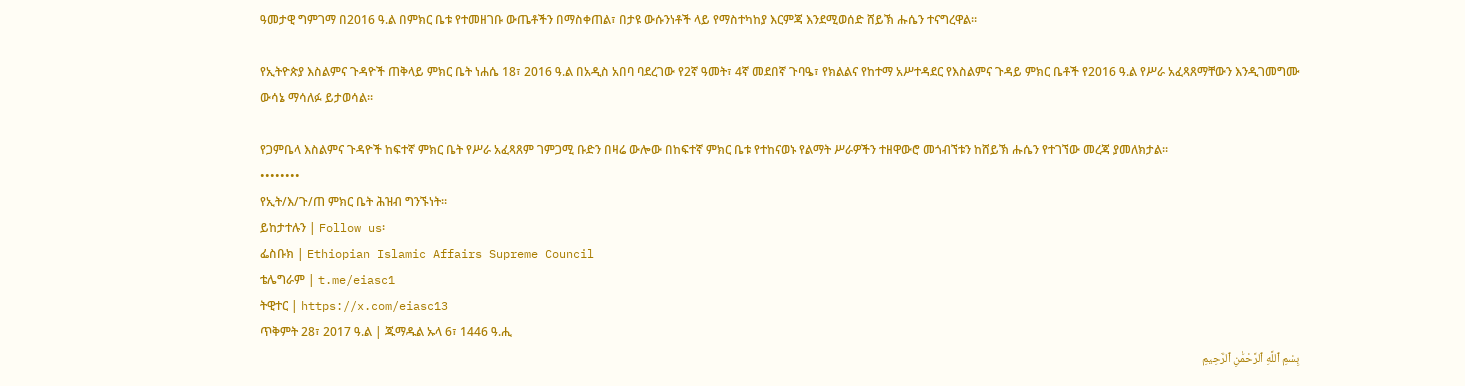ዓመታዊ ግምገማ በ2016 ዓ.ል በምክር ቤቱ የተመዘገቡ ውጤቶችን በማስቀጠል፣ በታዩ ውሱንነቶች ላይ የማስተካከያ እርምጃ እንደሚወሰድ ሸይኽ ሑሴን ተናግረዋል።

የኢትዮጵያ እስልምና ጉዳዮች ጠቅላይ ምክር ቤት ነሐሴ 18፣ 2016 ዓ.ል በአዲስ አበባ ባደረገው የ2ኛ ዓመት፣ 4ኛ መደበኛ ጉባዔ፣ የክልልና የከተማ አሥተዳደር የእስልምና ጉዳይ ምክር ቤቶች የ2016 ዓ.ል የሥራ አፈጻጸማቸውን እንዲገመግሙ ውሳኔ ማሳለፉ ይታወሳል።

የጋምቤላ እስልምና ጉዳዮች ከፍተኛ ምክር ቤት የሥራ አፈጻጸም ገምጋሚ ቡድን በዛሬ ውሎው በከፍተኛ ምክር ቤቱ የተከናወኑ የልማት ሥራዎችን ተዘዋውሮ መጎብኘቱን ከሸይኽ ሑሴን የተገኘው መረጃ ያመለክታል።
••••••••
የኢት/እ/ጉ/ጠ ምክር ቤት ሕዝብ ግንኙነት።
ይከታተሉን | Follow us፡
ፌስቡክ | Ethiopian Islamic Affairs Supreme Council
ቴሌግራም | t.me/eiasc1
ትዊተር | https://x.com/eiasc13
ጥቅምት 28፣ 2017 ዓ.ል | ጁማዱል ኡላ 6፣ 1446 ዓ.ሒ
بِسْمِ ٱللَّهِ ٱلرَّحْمَٰنِ ٱلرَّحِيمِ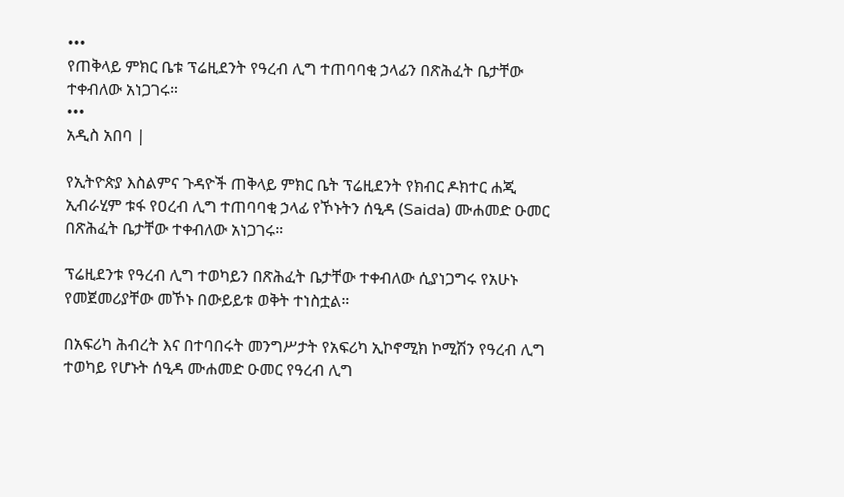•••
የጠቅላይ ምክር ቤቱ ፕሬዚደንት የዓረብ ሊግ ተጠባባቂ ኃላፊን በጽሕፈት ቤታቸው ተቀብለው አነጋገሩ።
•••
አዲስ አበባ |

የኢትዮጵያ እስልምና ጉዳዮች ጠቅላይ ምክር ቤት ፕሬዚደንት የክብር ዶክተር ሐጂ ኢብራሂም ቱፋ የዐረብ ሊግ ተጠባባቂ ኃላፊ የኾኑትን ሰዒዳ (Saida) ሙሐመድ ዑመር በጽሕፈት ቤታቸው ተቀብለው አነጋገሩ።

ፕሬዚደንቱ የዓረብ ሊግ ተወካይን በጽሕፈት ቤታቸው ተቀብለው ሲያነጋግሩ የአሁኑ የመጀመሪያቸው መኾኑ በውይይቱ ወቅት ተነስቷል።

በአፍሪካ ሕብረት እና በተባበሩት መንግሥታት የአፍሪካ ኢኮኖሚክ ኮሚሽን የዓረብ ሊግ ተወካይ የሆኑት ሰዒዳ ሙሐመድ ዑመር የዓረብ ሊግ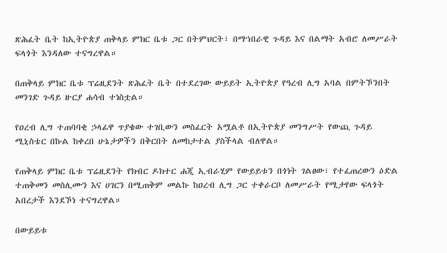ጽሕፈት ቤት ከኢትዮጵያ ጠቅላይ ምክር ቤቱ ጋር በትምህርት፣ በማኀበራዊ ጉዳይ እና በልማት አብሮ ለመሥራት ፍላጎት እንዳለው ተናግረዋል።

በጠቅላይ ምክር ቤቱ ፕሬዚደንት ጽሕፈት ቤት በተደረገው ውይይት ኢትዮጵያ የዓረብ ሊግ አባል በምትኾንበት መንገድ ጉዳይ ዙርያ ሐሳብ ተነስቷል።

የዐረብ ሊግ ተጠባባቂ ኃላፊዋ ጥያቄው ተገቢውን መስፈርት አሟልቶ በኢትዮጵያ መንግሥት የውጪ ጉዳይ ሚኒስቴር በኩል ከቀረበ ሁኔታዎችን በቅርበት ለመከታተል ያስችላል ብለዋል።

የጠቅላይ ምክር ቤቱ ፕሬዚደንት የክብር ዶክተር ሐጂ ኢብራሂም የውይይቱን በጎነት ገልፀው፣ የተፈጠረውን ዕድል ተጠቅመን መስሊሙን እና ሀገርን በሚጠቅም መልኩ ከዐረብ ሊግ ጋር ተቀራርቦ ለመሥራት የሚታየው ፍላጎት አበረታች እንደኾነ ተናግረዋል።

በውይይቱ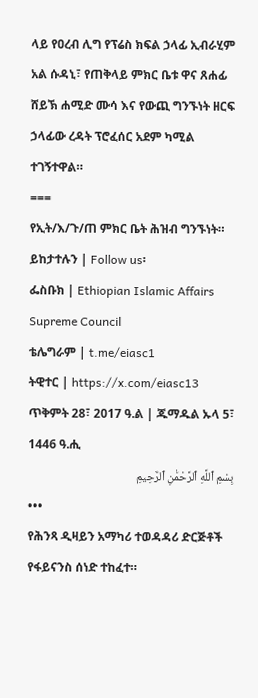ላይ የዐረብ ሊግ የፕሬስ ክፍል ኃላፊ ኢብራሂም አል ሱዳኒ፣ የጠቅላይ ምክር ቤቱ ዋና ጸሐፊ ሸይኽ ሐሚድ ሙሳ እና የውጪ ግንኙነት ዘርፍ ኃላፊው ረዳት ፕሮፈሰር አደም ካሚል ተገኝተዋል።
===
የኢት/እ/ጉ/ጠ ምክር ቤት ሕዝብ ግንኙነት።
ይከታተሉን | Follow us፡
ፌስቡክ | Ethiopian Islamic Affairs Supreme Council
ቴሌግራም | t.me/eiasc1
ትዊተር | https://x.com/eiasc13
ጥቅምት 28፣ 2017 ዓ.ል | ጁማዱል ኡላ 5፣ 1446 ዓ.ሒ
بِسْمِ ٱللَّهِ ٱلرَّحْمَٰنِ ٱلرَّحِيمِ
•••
የሕንጻ ዲዛይን አማካሪ ተወዳዳሪ ድርጅቶች የፋይናንስ ሰነድ ተከፈተ።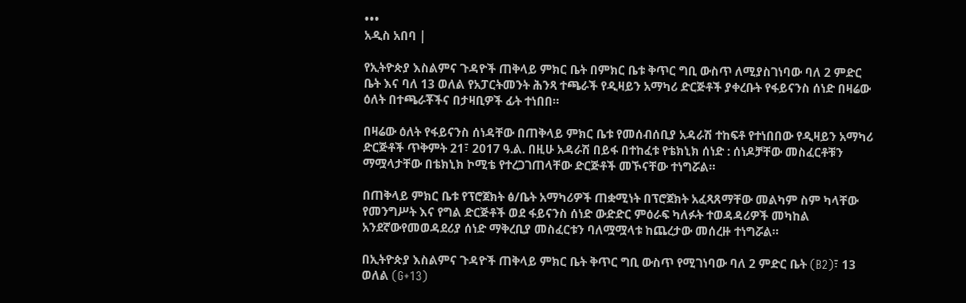•••
አዲስ አበባ |

የኢትዮጵያ እስልምና ጉዳዮች ጠቅላይ ምክር ቤት በምክር ቤቱ ቅጥር ግቢ ውስጥ ለሚያስገነባው ባለ 2 ምድር ቤት እና ባለ 13 ወለል የአፓርትመንት ሕንጻ ተጫራች የዲዛይን አማካሪ ድርጅቶች ያቀረቡት የፋይናንስ ሰነድ በዛሬው ዕለት በተጫራቾችና በታዛቢዎች ፊት ተነበበ።

በዛሬው ዕለት የፋይናንስ ሰነዳቸው በጠቅላይ ምክር ቤቱ የመሰብሰቢያ አዳራሽ ተከፍቶ የተነበበው የዲዛይን አማካሪ ድርጅቶች ጥቅምት 21፣ 2017 ዓ.ል. በዚሁ አዳራሽ በይፋ በተከፈቱ የቴክኒክ ሰነድ : ሰነዶቻቸው መስፈርቶቹን ማሟላታቸው በቴክኒክ ኮሚቴ የተረጋገጠላቸው ድርጅቶች መኾናቸው ተነግሯል።

በጠቅላይ ምክር ቤቱ የፕሮጀክት ፅ/ቤት አማካሪዎች ጠቋሚነት በፕሮጀክት አፈጻጸማቸው መልካም ስም ካላቸው የመንግሥት እና የግል ድርጅቶች ወደ ፋይናንስ ሰነድ ውድድር ምዕራፍ ካለፉት ተወዳዳሪዎች መካከል አንደኛውየመወዳደሪያ ሰነድ ማቅረቢያ መስፈርቱን ባለሟሟላቱ ከጨረታው መሰረዙ ተነግሯል።

በኢትዮጵያ እስልምና ጉዳዮች ጠቅላይ ምክር ቤት ቅጥር ግቢ ውስጥ የሚገነባው ባለ 2 ምድር ቤት (B2)፣ 13 ወለል (G+13)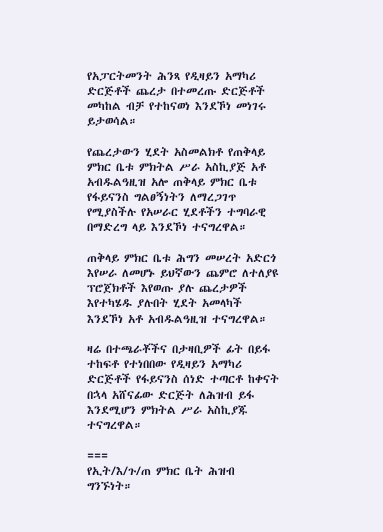የአፓርትመንት ሕንጻ የዲዛይን አማካሪ ድርጅቶች ጨረታ በተመረጡ ድርጅቶች መካከል ብቻ የተከናወነ እንደኾነ መነገሩ ይታወሳል።

የጨረታውን ሂደት አስመልክቶ የጠቅላይ ምክር ቤቱ ምክትል ሥራ አስኪያጅ አቶ አብዱልዓዚዝ አሎ ጠቅላይ ምክር ቤቱ የፋይናንስ ግልፀኝነትን ለማረጋገጥ የሚያስችሉ የአሠራር ሂደቶችን ተግባራዊ በማድረግ ላይ እንደኾነ ተናግረዋል።

ጠቅላይ ምክር ቤቱ ሕግን መሠረት አድርጎ እየሠራ ለመሆኑ ይህኛውን ጨምሮ ለተለያዩ ፕሮጀክቶች እየወጡ ያሉ ጨረታዎች እየተካሄዱ ያሉበት ሂደት አመላካች እንደኾነ አቶ አብዱልዓዚዝ ተናግረዋል።

ዛሬ በተጫራቾችና በታዛቢዎች ፊት በይፋ ተከፍቶ የተነበበው የዲዛይን አማካሪ ድርጅቶች የፋይናንስ ሰነድ ተጣርቶ ከቀናት በኋላ አሸናፊው ድርጅት ለሕዝብ ይፋ እንደሚሆን ምክትል ሥራ አስኪያጁ ተናግረዋል።

===
የኢት/እ/ጉ/ጠ ምክር ቤት ሕዝብ ግንኙነት።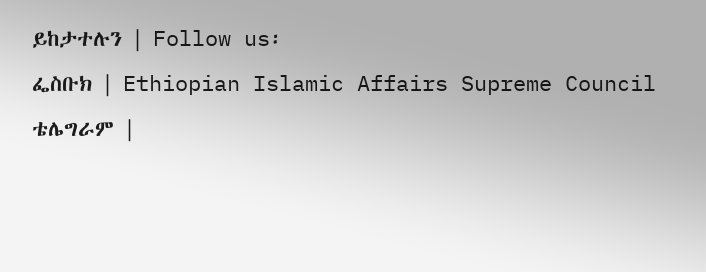ይከታተሉን | Follow us፡
ፌስቡክ | Ethiopian Islamic Affairs Supreme Council
ቴሌግራም |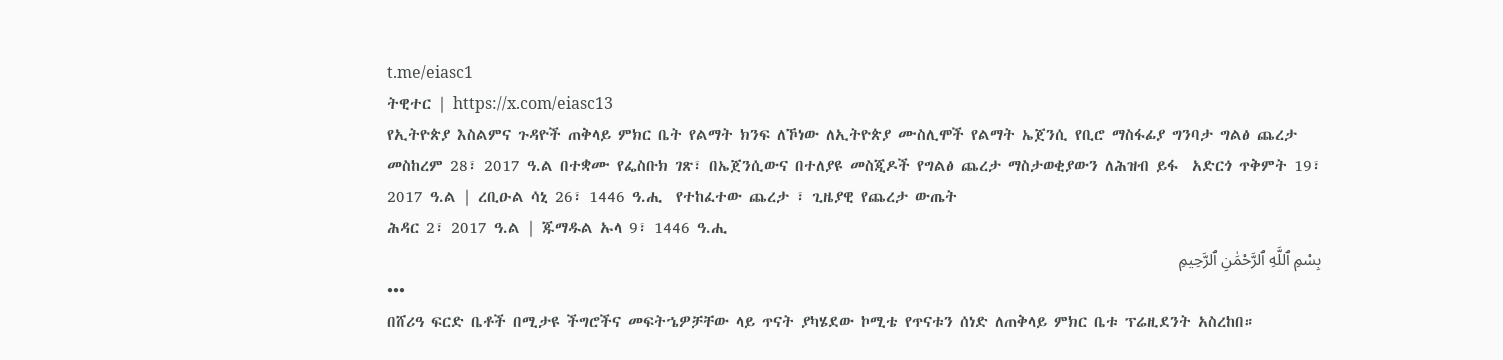t.me/eiasc1
ትዊተር | https://x.com/eiasc13
የኢትዮጵያ እስልምና ጉዳዮች ጠቅላይ ምክር ቤት የልማት ክንፍ ለኾነው ለኢትዮጵያ ሙስሊሞች የልማት ኤጀንሲ የቢሮ ማስፋፊያ ግንባታ ግልፅ ጨረታ መስከረም 28፣ 2017 ዓ.ል በተቋሙ የፌስቡክ ገጽ፣ በኤጀንሲውና በተለያዩ መስጂዶች የግልፅ ጨረታ ማስታወቂያውን ለሕዝብ ይፋ  አድርጎ ጥቅምት 19፣ 2017 ዓ.ል | ረቢዑል ሳኒ 26፣ 1446 ዓ.ሒ  የተከፈተው ጨረታ ፣ ጊዜያዊ የጨረታ ውጤት
ሕዳር 2፣ 2017 ዓ.ል | ጁማዱል ኡላ 9፣ 1446 ዓ.ሒ
بِسْمِ ٱللَّهِ ٱلرَّحْمَٰنِ ٱلرَّحِيمِ
•••
በሸሪዓ ፍርድ ቤቶች በሚታዩ ችግሮችና መፍትኄዎቻቸው ላይ ጥናት ያካሄደው ኮሚቴ የጥናቱን ሰነድ ለጠቅላይ ምክር ቤቱ ፕሬዚደንት አስረከበ።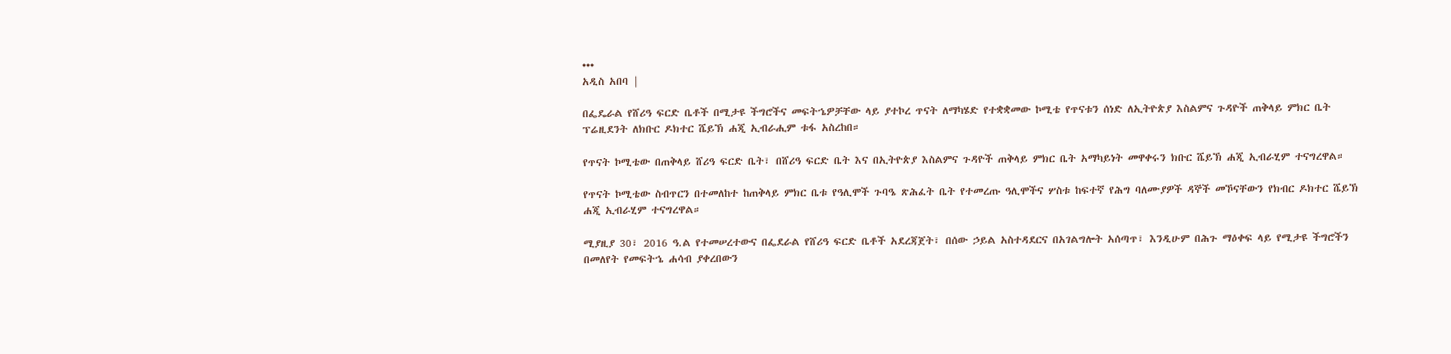•••
አዲስ አበባ |

በፌዴራል የሸሪዓ ፍርድ ቤቶች በሚታዩ ችግሮችና መፍትኄዎቻቸው ላይ ያተኮረ ጥናት ለማካሄድ የተቋቋመው ኮሚቴ የጥናቱን ሰነድ ለኢትዮጵያ እስልምና ጉዳዮች ጠቅላይ ምክር ቤት ፕሬዚደንት ለክቡር ዶክተር ሼይኽ ሐጂ ኢብራሒም ቱፋ አስረከበ።

የጥናት ኮሚቴው በጠቅላይ ሸሪዓ ፍርድ ቤት፣ በሸሪዓ ፍርድ ቤት እና በኢትዮጵያ እስልምና ጉዳዮች ጠቅላይ ምክር ቤት አማካይነት መዋቀሩን ክቡር ሼይኽ ሐጂ ኢብራሂም ተናግረዋል።

የጥናት ኮሚቴው ስብጥርን በተመለከተ ከጠቅላይ ምክር ቤቱ የዓሊሞች ጉባዔ ጽሕፈት ቤት የተመረጡ ዓሊሞችና ሦስቱ ከፍተኛ የሕግ ባለሙያዎች ዳኞች መኾናቸውን የክብር ዶክተር ሼይኽ ሐጂ ኢብራሂም ተናግረዋል።

ሚያዚያ 30፣ 2016 ዓ.ል የተመሠረተውና በፌደራል የሸሪዓ ፍርድ ቤቶች አደረጃጀት፣ በሰው ኃይል አስተዳደርና በአገልግሎት አሰጣጥ፣ እንዲሁም በሕጉ ማዕቀፍ ላይ የሚታዩ ችግሮችን በመለየት የመፍትኄ ሐሳብ ያቀረበውን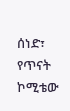ሰነድ፣ የጥናት ኮሚቴው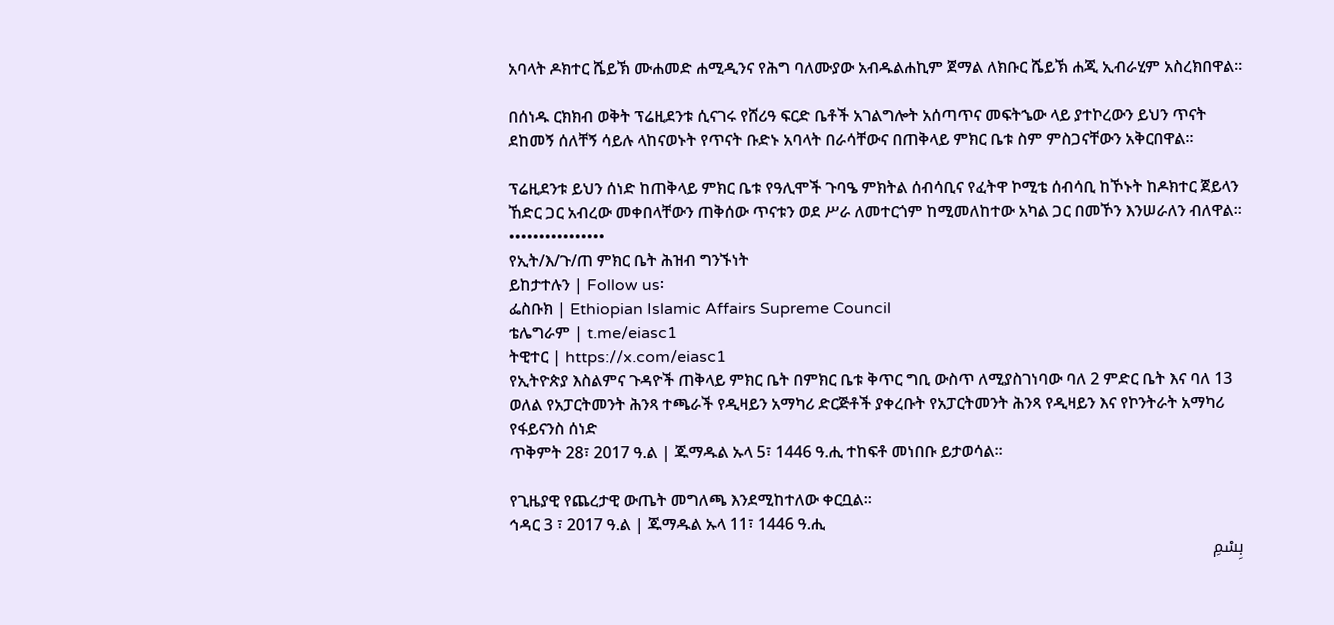አባላት ዶክተር ሼይኽ ሙሐመድ ሐሚዲንና የሕግ ባለሙያው አብዱልሐኪም ጀማል ለክቡር ሼይኽ ሐጂ ኢብራሂም አስረክበዋል።

በሰነዱ ርክክብ ወቅት ፕሬዚደንቱ ሲናገሩ የሸሪዓ ፍርድ ቤቶች አገልግሎት አሰጣጥና መፍትኄው ላይ ያተኮረውን ይህን ጥናት ደከመኝ ሰለቸኝ ሳይሉ ላከናወኑት የጥናት ቡድኑ አባላት በራሳቸውና በጠቅላይ ምክር ቤቱ ስም ምስጋናቸውን አቅርበዋል።

ፕሬዚደንቱ ይህን ሰነድ ከጠቅላይ ምክር ቤቱ የዓሊሞች ጉባዔ ምክትል ሰብሳቢና የፈትዋ ኮሚቴ ሰብሳቢ ከኾኑት ከዶክተር ጀይላን ኸድር ጋር አብረው መቀበላቸውን ጠቅሰው ጥናቱን ወደ ሥራ ለመተርጎም ከሚመለከተው አካል ጋር በመኾን እንሠራለን ብለዋል።
••••••••••••••••
የኢት/እ/ጉ/ጠ ምክር ቤት ሕዝብ ግንኙነት
ይከታተሉን | Follow us፡
ፌስቡክ | Ethiopian Islamic Affairs Supreme Council
ቴሌግራም | t.me/eiasc1
ትዊተር | https://x.com/eiasc1
የኢትዮጵያ እስልምና ጉዳዮች ጠቅላይ ምክር ቤት በምክር ቤቱ ቅጥር ግቢ ውስጥ ለሚያስገነባው ባለ 2 ምድር ቤት እና ባለ 13 ወለል የአፓርትመንት ሕንጻ ተጫራች የዲዛይን አማካሪ ድርጅቶች ያቀረቡት የአፓርትመንት ሕንጻ የዲዛይን እና የኮንትራት አማካሪ የፋይናንስ ሰነድ
ጥቅምት 28፣ 2017 ዓ.ል | ጁማዱል ኡላ 5፣ 1446 ዓ.ሒ ተከፍቶ መነበቡ ይታወሳል።

የጊዜያዊ የጨረታዊ ውጤት መግለጫ እንደሚከተለው ቀርቧል።
ኅዳር 3 ፣ 2017 ዓ.ል | ጁማዱል ኡላ 11፣ 1446 ዓ.ሒ
بِسْمِ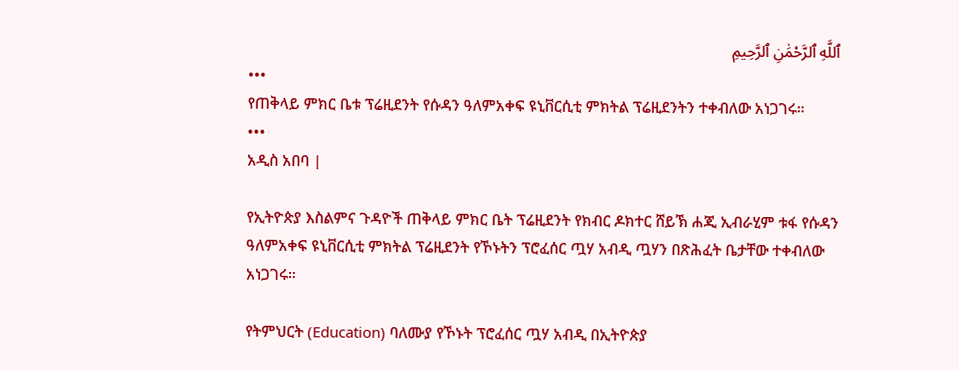ٱللَّهِ ٱلرَّحْمَٰنِ ٱلرَّحِيمِ
•••
የጠቅላይ ምክር ቤቱ ፕሬዚደንት የሱዳን ዓለምአቀፍ ዩኒቨርሲቲ ምክትል ፕሬዚደንትን ተቀብለው አነጋገሩ።
•••
አዲስ አበባ |

የኢትዮጵያ እስልምና ጉዳዮች ጠቅላይ ምክር ቤት ፕሬዚደንት የክብር ዶክተር ሸይኽ ሐጂ ኢብራሂም ቱፋ የሱዳን ዓለምአቀፍ ዩኒቨርሲቲ ምክትል ፕሬዚደንት የኾኑትን ፕሮፈሰር ጧሃ አብዲ ጧሃን በጽሕፈት ቤታቸው ተቀብለው አነጋገሩ።

የትምህርት (Education) ባለሙያ የኾኑት ፕሮፈሰር ጧሃ አብዲ በኢትዮጵያ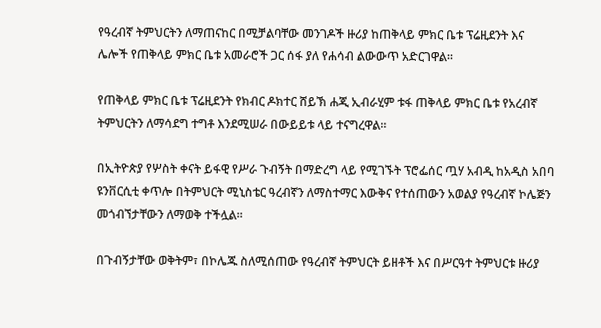የዓረብኛ ትምህርትን ለማጠናከር በሚቻልባቸው መንገዶች ዙሪያ ከጠቅላይ ምክር ቤቱ ፕሬዚደንት እና ሌሎች የጠቅላይ ምክር ቤቱ አመራሮች ጋር ሰፋ ያለ የሐሳብ ልውውጥ አድርገዋል።

የጠቅላይ ምክር ቤቱ ፕሬዚደንት የክብር ዶክተር ሸይኽ ሐጂ ኢብራሂም ቱፋ ጠቅላይ ምክር ቤቱ የአረብኛ ትምህርትን ለማሳደግ ተግቶ እንደሚሠራ በውይይቱ ላይ ተናግረዋል።

በኢትዮጵያ የሦስት ቀናት ይፋዊ የሥራ ጉብኝት በማድረግ ላይ የሚገኙት ፕሮፌሰር ጧሃ አብዲ ከአዲስ አበባ ዩንቨርሲቲ ቀጥሎ በትምህርት ሚኒስቴር ዓረብኛን ለማስተማር እውቅና የተሰጠውን አወልያ የዓረብኛ ኮሌጅን መጎብኘታቸውን ለማወቅ ተችሏል።

በጉብኝታቸው ወቅትም፣ በኮሌጁ ስለሚሰጠው የዓረብኛ ትምህርት ይዘቶች እና በሥርዓተ ትምህርቱ ዙሪያ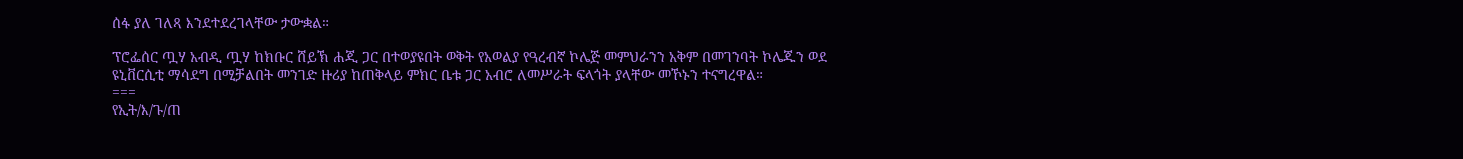ሰፋ ያለ ገለጻ እንደተደረገላቸው ታውቋል።

ፕሮፌሰር ጧሃ አብዲ ጧሃ ከክቡር ሸይኽ ሐጂ ጋር በተወያዩበት ወቅት የአወልያ የዓረብኛ ኮሌጅ መምህራንን አቅም በመገንባት ኮሌጁን ወደ ዩኒቨርሲቲ ማሳደግ በሚቻልበት መንገድ ዙሪያ ከጠቅላይ ምክር ቤቱ ጋር አብሮ ለመሥራት ፍላጎት ያላቸው መኾኑን ተናግረዋል።
===
የኢት/እ/ጉ/ጠ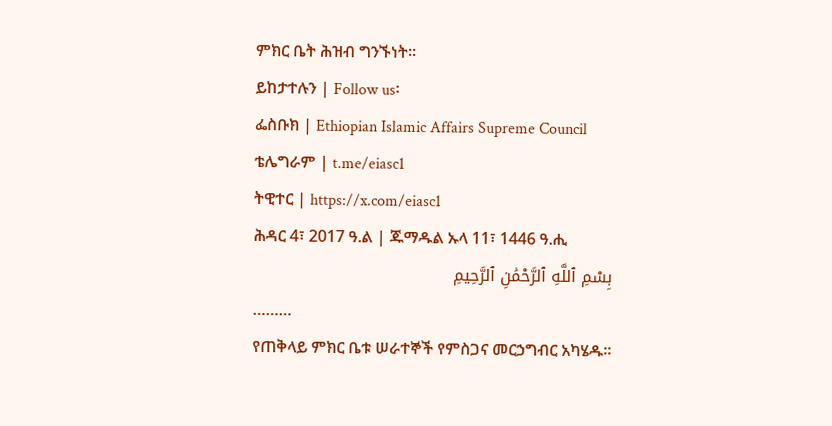ምክር ቤት ሕዝብ ግንኙነት።
ይከታተሉን | Follow us፡
ፌስቡክ | Ethiopian Islamic Affairs Supreme Council
ቴሌግራም | t.me/eiasc1
ትዊተር | https://x.com/eiasc1
ሕዳር 4፣ 2017 ዓ.ል | ጁማዱል ኡላ 11፣ 1446 ዓ.ሒ
بِسْمِ ٱللَّهِ ٱلرَّحْمَٰنِ ٱلرَّحِيمِ
………
የጠቅላይ ምክር ቤቱ ሠራተኞች የምስጋና መርኃግብር አካሄዱ፡፡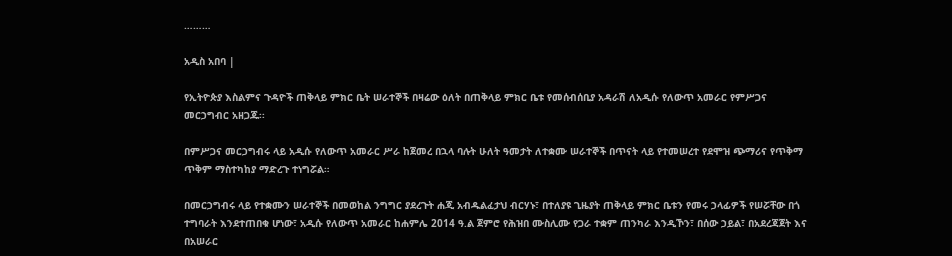………

አዲስ አበባ |

የኢትዮጵያ እስልምና ጉዳዮች ጠቅላይ ምክር ቤት ሠራተኞች በዛሬው ዕለት በጠቅላይ ምክር ቤቱ የመሰብሰቢያ አዳራሽ ለአዲሱ የለውጥ አመራር የምሥጋና መርኃግብር አዘጋጁ፡፡

በምሥጋና መርኃግብሩ ላይ አዲሱ የለውጥ አመራር ሥራ ከጀመረ በኋላ ባሉት ሁለት ዓመታት ለተቋሙ ሠራተኞች በጥናት ላይ የተመሠረተ የደሞዝ ጭማሪና የጥቅማ ጥቅም ማስተካከያ ማድረጉ ተነግሯል።

በመርኃግብሩ ላይ የተቋሙን ሠራተኞች በመወከል ንግግር ያደረጉት ሐጂ አብዱልፈታህ ብርሃኑ፣ በተለያዩ ጊዜያት ጠቅላይ ምክር ቤቱን የመሩ ኃላፊዎች የሠሯቸው በጎ ተግባራት እንደተጠበቁ ሆነው፣ አዲሱ የለውጥ አመራር ከሐምሌ 2014 ዓ.ል ጀምሮ የሕዝበ ሙስሊሙ የጋራ ተቋም ጠንካራ እንዲኾን፣ በሰው ኃይል፣ በአደረጃጀት እና በአሠራር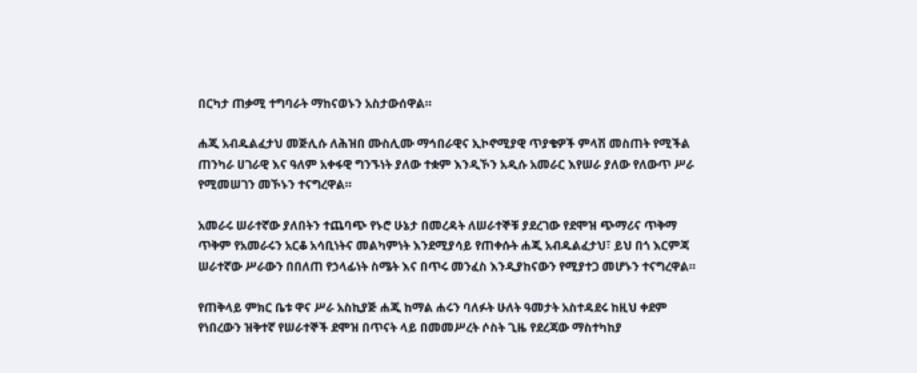በርካታ ጠቃሚ ተግባራት ማከናወኑን አስታውሰዋል።

ሐጂ አብዱልፈታህ መጅሊሱ ለሕዝበ ሙስሊሙ ማኅበራዊና ኢኮኖሚያዊ ጥያቄዎች ምላሽ መስጠት የሚችል ጠንካራ ሀገራዊ እና ዓለም አቀፋዊ ግንኙነት ያለው ተቋም እንዲኾን አዲሱ አመራር እየሠራ ያለው የለውጥ ሥራ የሚመሠገን መኾኑን ተናግረዋል።

አመራሩ ሠራተኛው ያለበትን ተጨባጭ የኑሮ ሁኔታ በመረዳት ለሠራተኞቹ ያደረገው የደሞዝ ጭማሪና ጥቅማ ጥቅም የአመራሩን አርቆ አሳቢነትና መልካምነት እንደሚያሳይ የጠቀሱት ሐጂ አብዱልፈታህ፣ ይህ በጎ እርምጃ ሠራተኛው ሥራውን በበለጠ የኃላፊነት ስሜት እና በጥሩ መንፈስ እንዲያከናውን የሚያተጋ መሆኑን ተናግረዋል።

የጠቅላይ ምክር ቤቱ ዋና ሥራ አስኪያጅ ሐጂ ከማል ሐሩን ባለፉት ሁለት ዓመታት አስተዳደሩ ከዚህ ቀደም የነበረውን ዝቅተኛ የሠራተኞች ደሞዝ በጥናት ላይ በመመሥረት ሶስት ጊዜ የደረጃው ማስተካከያ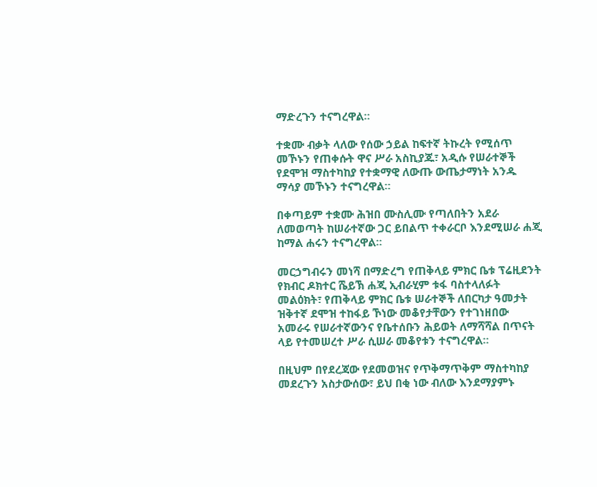ማድረጉን ተናግረዋል።

ተቋሙ ብቃት ላለው የሰው ኃይል ከፍተኛ ትኩረት የሚሰጥ መኾኑን የጠቀሱት ዋና ሥራ አስኪያጁ፣ አዲሱ የሠራተኞች የደሞዝ ማስተካከያ የተቋማዊ ለውጡ ውጤታማነት አንዱ ማሳያ መኾኑን ተናግረዋል።

በቀጣይም ተቋሙ ሕዝበ ሙስሊሙ የጣለበትን አደራ ለመወጣት ከሠራተኛው ጋር ይበልጥ ተቀራርቦ እንደሚሠራ ሐጂ ከማል ሐሩን ተናግረዋል።

መርኃግብሩን መነሻ በማድረግ የጠቅላይ ምክር ቤቱ ፕሬዚደንት የክብር ዶክተር ሼይኽ ሐጂ ኢብራሂም ቱፋ ባስተላለፉት መልዕክት፣ የጠቅላይ ምክር ቤቱ ሠራተኞች ለበርካታ ዓመታት ዝቅተኛ ደሞዝ ተከፋይ ኾነው መቆየታቸውን የተገነዘበው አመራሩ የሠራተኛውንና የቤተሰቡን ሕይወት ለማሻሻል በጥናት ላይ የተመሠረተ ሥራ ሲሠራ መቆየቱን ተናግረዋል።

በዚህም በየደረጃው የደመወዝና የጥቅማጥቅም ማስተካከያ መደረጉን አስታውሰው፣ ይህ በቂ ነው ብለው እንደማያምኑ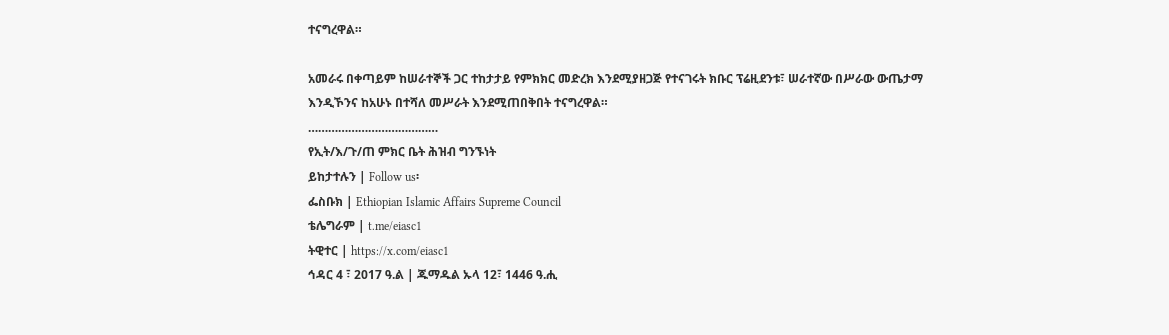ተናግረዋል።

አመራሩ በቀጣይም ከሠራተኞች ጋር ተከታታይ የምክክር መድረክ እንደሚያዘጋጅ የተናገሩት ክቡር ፕሬዚደንቱ፣ ሠራተኛው በሥራው ውጤታማ እንዲኾንና ከአሁኑ በተሻለ መሥራት እንደሚጠበቅበት ተናግረዋል።
…………………………………
የኢት/እ/ጉ/ጠ ምክር ቤት ሕዝብ ግንኙነት
ይከታተሉን | Follow us፡
ፌስቡክ | Ethiopian Islamic Affairs Supreme Council
ቴሌግራም | t.me/eiasc1
ትዊተር | https://x.com/eiasc1
ኅዳር 4 ፣ 2017 ዓ.ል | ጁማዱል ኡላ 12፣ 1446 ዓ.ሒ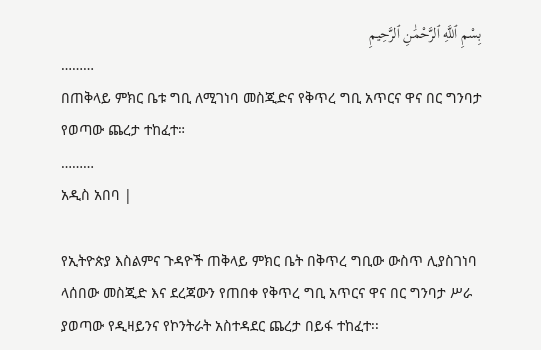بِسْمِ ٱللَّهِ ٱلرَّحْمَٰنِ ٱلرَّحِيمِ
………
በጠቅላይ ምክር ቤቱ ግቢ ለሚገነባ መስጂድና የቅጥረ ግቢ አጥርና ዋና በር ግንባታ የወጣው ጨረታ ተከፈተ።
………
አዲስ አበባ |

የኢትዮጵያ እስልምና ጉዳዮች ጠቅላይ ምክር ቤት በቅጥረ ግቢው ውስጥ ሊያስገነባ ላሰበው መስጂድ እና ደረጃውን የጠበቀ የቅጥረ ግቢ አጥርና ዋና በር ግንባታ ሥራ ያወጣው የዲዛይንና የኮንትራት አስተዳደር ጨረታ በይፋ ተከፈተ፡፡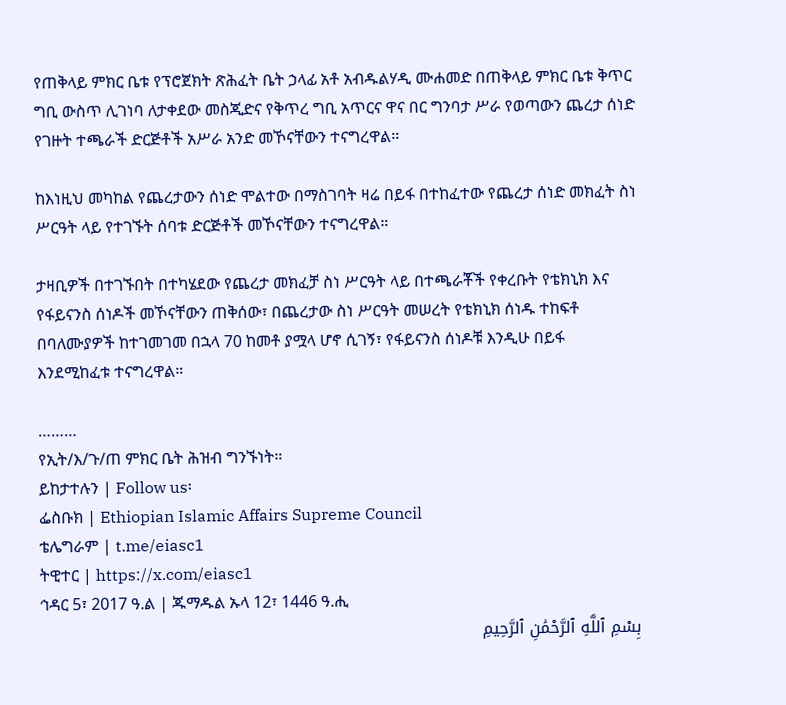የጠቅላይ ምክር ቤቱ የፕሮጀክት ጽሕፈት ቤት ኃላፊ አቶ አብዱልሃዲ ሙሐመድ በጠቅላይ ምክር ቤቱ ቅጥር ግቢ ውስጥ ሊገነባ ለታቀደው መስጂድና የቅጥረ ግቢ አጥርና ዋና በር ግንባታ ሥራ የወጣውን ጨረታ ሰነድ የገዙት ተጫራች ድርጅቶች አሥራ አንድ መኾናቸውን ተናግረዋል፡፡

ከእነዚህ መካከል የጨረታውን ሰነድ ሞልተው በማስገባት ዛሬ በይፋ በተከፈተው የጨረታ ሰነድ መክፈት ስነ ሥርዓት ላይ የተገኙት ሰባቱ ድርጅቶች መኾናቸውን ተናግረዋል።

ታዛቢዎች በተገኙበት በተካሄደው የጨረታ መክፈቻ ስነ ሥርዓት ላይ በተጫራቾች የቀረቡት የቴክኒክ እና የፋይናንስ ሰነዶች መኾናቸውን ጠቅሰው፣ በጨረታው ስነ ሥርዓት መሠረት የቴክኒክ ሰነዱ ተከፍቶ በባለሙያዎች ከተገመገመ በኋላ 70 ከመቶ ያሟላ ሆኖ ሲገኝ፣ የፋይናንስ ሰነዶቹ እንዲሁ በይፋ እንደሚከፈቱ ተናግረዋል።

………
የኢት/እ/ጉ/ጠ ምክር ቤት ሕዝብ ግንኙነት።
ይከታተሉን | Follow us፡
ፌስቡክ | Ethiopian Islamic Affairs Supreme Council
ቴሌግራም | t.me/eiasc1
ትዊተር | https://x.com/eiasc1
ኅዳር 5፣ 2017 ዓ.ል | ጁማዱል ኡላ 12፣ 1446 ዓ.ሒ
بِسْمِ ٱللَّهِ ٱلرَّحْمَٰنِ ٱلرَّحِيمِ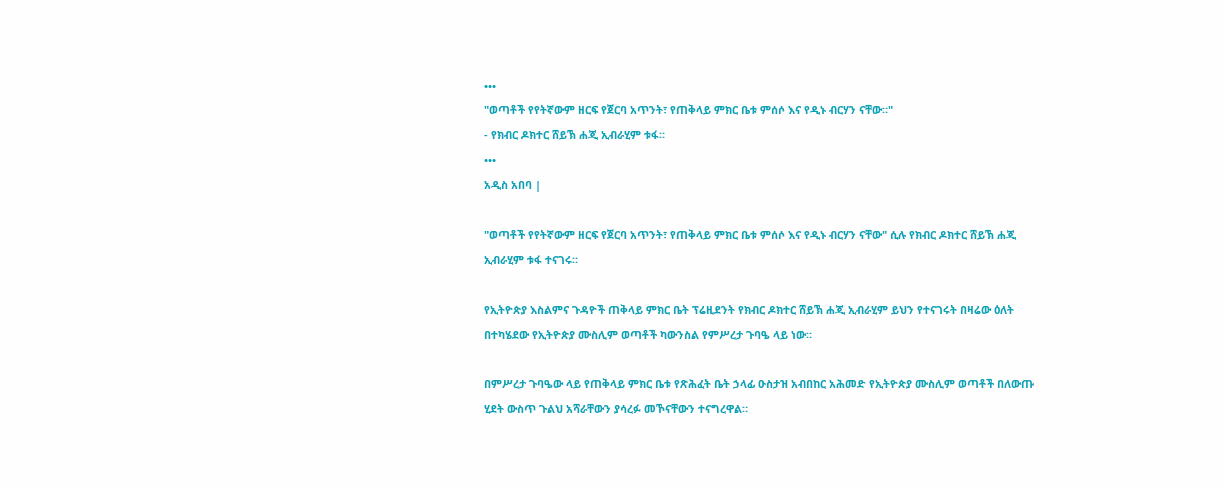•••
"ወጣቶች የየትኛውም ዘርፍ የጀርባ አጥንት፣ የጠቅላይ ምክር ቤቱ ምሰሶ እና የዲኑ ብርሃን ናቸው።"
- የክብር ዶክተር ሸይኽ ሐጂ ኢብራሂም ቱፋ።
•••
አዲስ አበባ |

"ወጣቶች የየትኛውም ዘርፍ የጀርባ አጥንት፣ የጠቅላይ ምክር ቤቱ ምሰሶ እና የዲኑ ብርሃን ናቸው" ሲሉ የክብር ዶክተር ሸይኽ ሐጂ ኢብራሂም ቱፋ ተናገሩ።

የኢትዮጵያ እስልምና ጉዳዮች ጠቅላይ ምክር ቤት ፕሬዚደንት የክብር ዶክተር ሸይኽ ሐጂ ኢብራሂም ይህን የተናገሩት በዛሬው ዕለት በተካሄደው የኢትዮጵያ ሙስሊም ወጣቶች ካውንስል የምሥረታ ጉባዔ ላይ ነው።

በምሥረታ ጉባዔው ላይ የጠቅላይ ምክር ቤቱ የጽሕፈት ቤት ኃላፊ ዑስታዝ አብበከር አሕመድ የኢትዮጵያ ሙስሊም ወጣቶች በለውጡ ሂደት ውስጥ ጉልህ አሻራቸውን ያሳረፉ መኾናቸውን ተናግረዋል።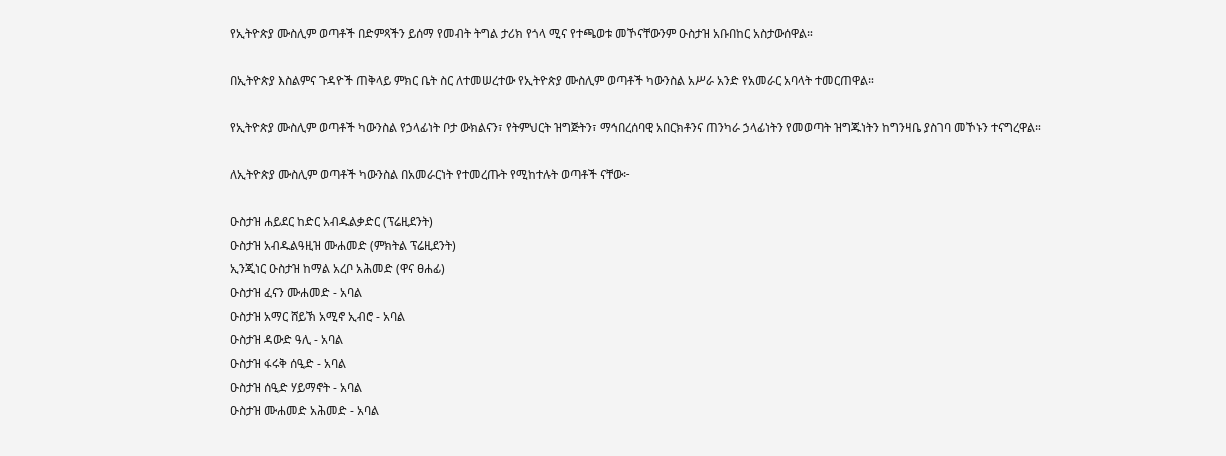የኢትዮጵያ ሙስሊም ወጣቶች በድምጻችን ይሰማ የመብት ትግል ታሪክ የጎላ ሚና የተጫወቱ መኾናቸውንም ዑስታዝ አቡበከር አስታውሰዋል።

በኢትዮጵያ እስልምና ጉዳዮች ጠቅላይ ምክር ቤት ስር ለተመሠረተው የኢትዮጵያ ሙስሊም ወጣቶች ካውንስል አሥራ አንድ የአመራር አባላት ተመርጠዋል።

የኢትዮጵያ ሙስሊም ወጣቶች ካውንስል የኃላፊነት ቦታ ውክልናን፣ የትምህርት ዝግጅትን፣ ማኅበረሰባዊ አበርክቶንና ጠንካራ ኃላፊነትን የመወጣት ዝግጁነትን ከግንዛቤ ያስገባ መኾኑን ተናግረዋል።

ለኢትዮጵያ ሙስሊም ወጣቶች ካውንስል በአመራርነት የተመረጡት የሚከተሉት ወጣቶች ናቸው፦

ዑስታዝ ሐይደር ከድር አብዱልቃድር (ፕሬዚደንት)
ዑስታዝ አብዱልዓዚዝ ሙሐመድ (ምክትል ፕሬዚደንት)
ኢንጂነር ዑስታዝ ከማል አረቦ አሕመድ (ዋና ፀሐፊ)
ዑስታዝ ፈናን ሙሐመድ - አባል
ዑስታዝ አማር ሸይኽ አሚኖ ኢብሮ - አባል
ዑስታዝ ዳውድ ዓሊ - አባል
ዑስታዝ ፋሩቅ ሰዒድ - አባል
ዑስታዝ ሰዒድ ሃይማኖት - አባል
ዑስታዝ ሙሐመድ አሕመድ - አባል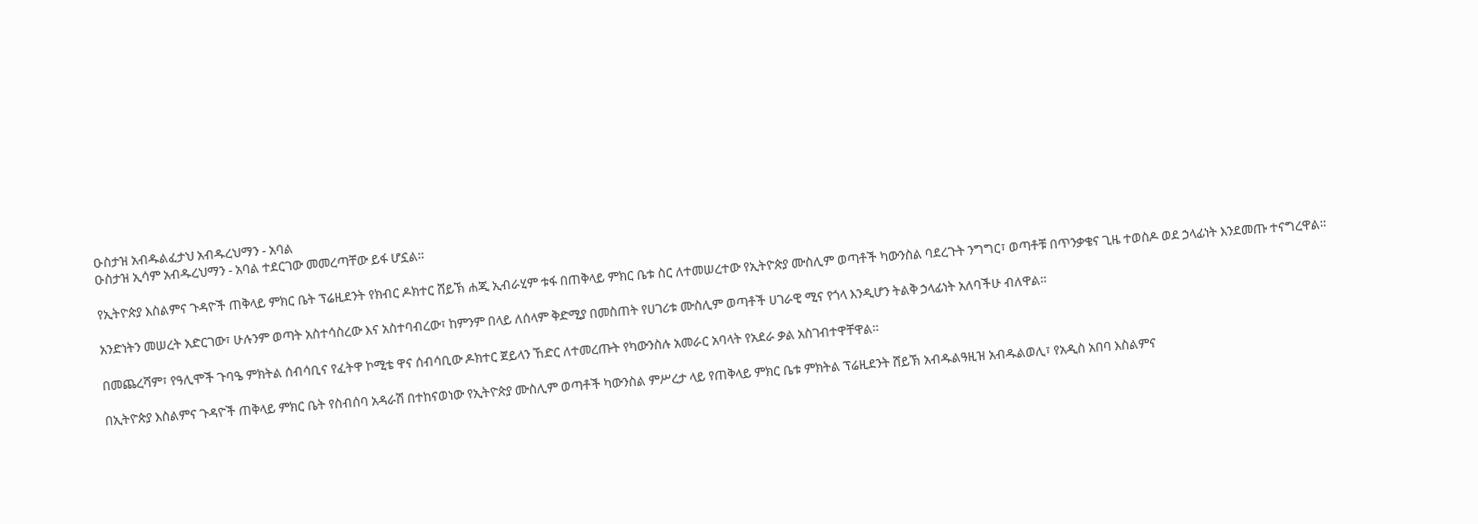ዑስታዝ አብዱልፈታህ አብዱረህማን - አባል
ዑስታዝ ኢሳም አብዱረህማን - አባል ተደርገው መመረጣቸው ይፋ ሆኗል።

የኢትዮጵያ እስልምና ጉዳዮች ጠቅላይ ምክር ቤት ፕሬዚደንት የክብር ዶክተር ሸይኽ ሐጂ ኢብራሂም ቱፋ በጠቅላይ ምክር ቤቱ ስር ለተመሠረተው የኢትዮጵያ ሙስሊም ወጣቶች ካውንስል ባደረጉት ንግግር፣ ወጣቶቹ በጥንቃቄና ጊዜ ተወስዶ ወደ ኃላፊነት እንደመጡ ተናግረዋል።

አንድነትን መሠረት አድርገው፣ ሁሉንም ወጣት አስተሳስረው እና አስተባብረው፣ ከምንም በላይ ለሰላም ቅድሚያ በመስጠት የሀገሪቱ ሙስሊም ወጣቶች ሀገራዊ ሚና የጎላ እንዲሆን ትልቅ ኃላፊነት አለባችሁ ብለዋል።

በመጨረሻም፣ የዓሊሞች ጉባዔ ምክትል ሰብሳቢና የፈትዋ ኮሚቴ ዋና ሰብሳቢው ዶክተር ጀይላን ኸድር ለተመረጡት የካውንስሉ አመራር አባላት የአደራ ቃል አስገብተዋቸዋል።

በኢትዮጵያ እስልምና ጉዳዮች ጠቅላይ ምክር ቤት የስብሰባ አዳራሽ በተከናወነው የኢትዮጵያ ሙስሊም ወጣቶች ካውንስል ምሥረታ ላይ የጠቅላይ ምክር ቤቱ ምክትል ፕሬዚደንት ሸይኽ አብዱልዓዚዝ አብዱልወሊ፣ የአዲስ አበባ እስልምና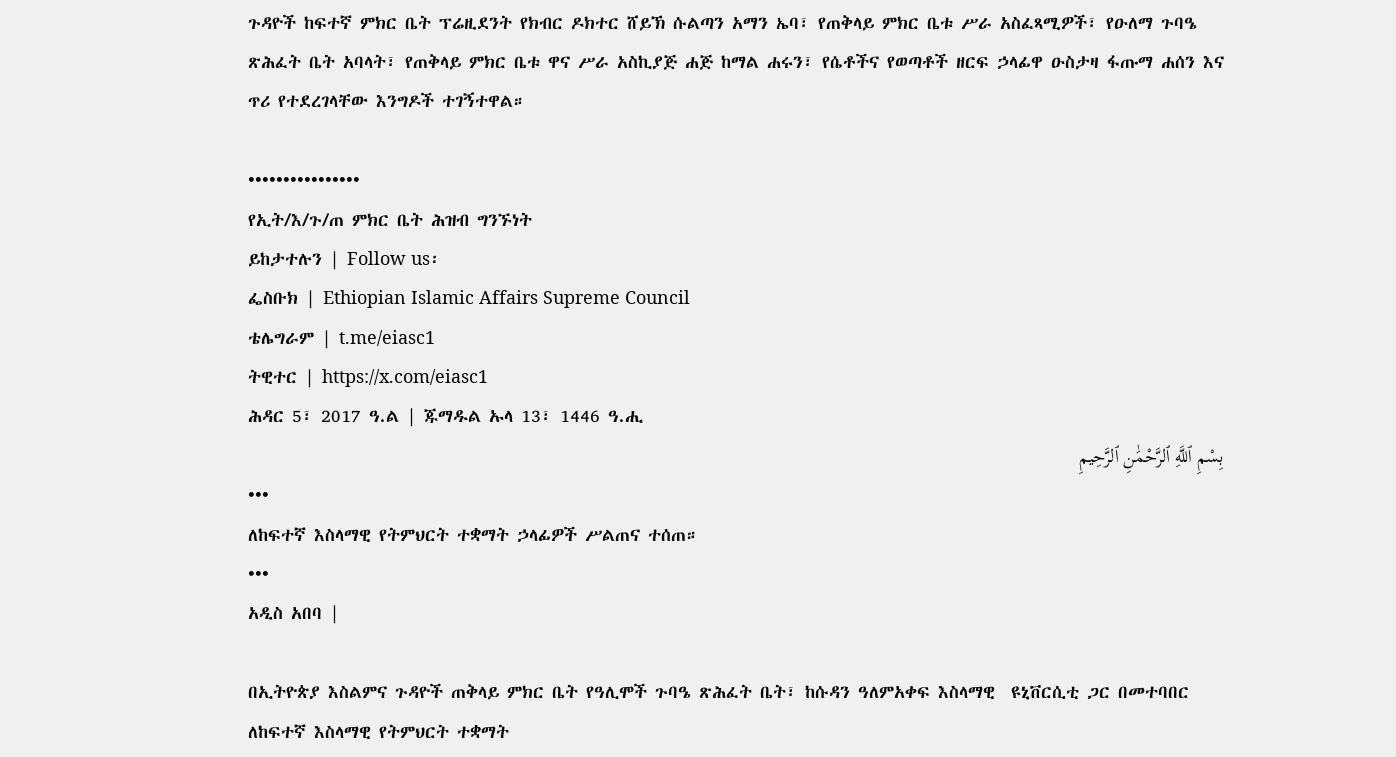ጉዳዮች ከፍተኛ ምክር ቤት ፕሬዚደንት የክብር ዶክተር ሸይኽ ሱልጣን አማን ኤባ፣ የጠቅላይ ምክር ቤቱ ሥራ አስፈጻሚዎች፣ የዑለማ ጉባዔ ጽሕፈት ቤት አባላት፣ የጠቅላይ ምክር ቤቱ ዋና ሥራ አስኪያጅ ሐጅ ከማል ሐሩን፣ የሴቶችና የወጣቶች ዘርፍ ኃላፊዋ ዑስታዛ ፋጡማ ሐሰን እና
ጥሪ የተደረገላቸው እንግዶች ተገኝተዋል።

••••••••••••••••
የኢት/እ/ጉ/ጠ ምክር ቤት ሕዝብ ግንኙነት
ይከታተሉን | Follow us፡
ፌስቡክ | Ethiopian Islamic Affairs Supreme Council
ቴሌግራም | t.me/eiasc1
ትዊተር | https://x.com/eiasc1
ሕዳር 5፣ 2017 ዓ.ል | ጁማዱል ኡላ 13፣ 1446 ዓ.ሒ
بِسْمِ ٱللَّهِ ٱلرَّحْمَٰنِ ٱلرَّحِيمِ
•••
ለከፍተኛ እስላማዊ የትምህርት ተቋማት ኃላፊዎች ሥልጠና ተሰጠ።
•••
አዲስ አበባ |

በኢትዮጵያ እስልምና ጉዳዮች ጠቅላይ ምክር ቤት የዓሊሞች ጉባዔ ጽሕፈት ቤት፣ ከሱዳን ዓለምአቀፍ እስላማዊ  ዩኒቨርሲቲ ጋር በመተባበር ለከፍተኛ እስላማዊ የትምህርት ተቋማት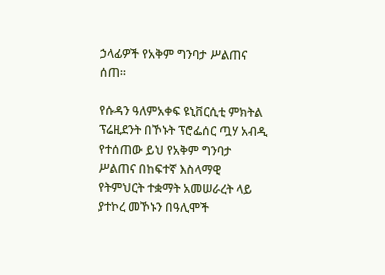ኃላፊዎች የአቅም ግንባታ ሥልጠና ሰጠ።

የሱዳን ዓለምአቀፍ ዩኒቨርሲቲ ምክትል ፕሬዚደንት በኾኑት ፕሮፌሰር ጧሃ አብዲ የተሰጠው ይህ የአቅም ግንባታ ሥልጠና በከፍተኛ እስላማዊ የትምህርት ተቋማት አመሠራረት ላይ ያተኮረ መኾኑን በዓሊሞች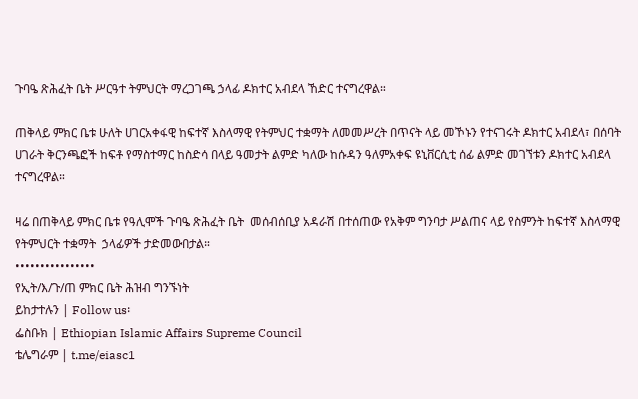ጉባዔ ጽሕፈት ቤት ሥርዓተ ትምህርት ማረጋገጫ ኃላፊ ዶክተር አብደላ ኸድር ተናግረዋል።

ጠቅላይ ምክር ቤቱ ሁለት ሀገርአቀፋዊ ከፍተኛ እስላማዊ የትምህር ተቋማት ለመመሥረት በጥናት ላይ መኾኑን የተናገሩት ዶክተር አብደላ፣ በሰባት ሀገራት ቅርንጫፎች ከፍቶ የማስተማር ከስድሳ በላይ ዓመታት ልምድ ካለው ከሱዳን ዓለምአቀፍ ዩኒቨርሲቲ ሰፊ ልምድ መገኘቱን ዶክተር አብደላ ተናግረዋል።

ዛሬ በጠቅላይ ምክር ቤቱ የዓሊሞች ጉባዔ ጽሕፈት ቤት  መሰብሰቢያ አዳራሽ በተሰጠው የአቅም ግንባታ ሥልጠና ላይ የስምንት ከፍተኛ እስላማዊ የትምህርት ተቋማት  ኃላፊዎች ታድመውበታል።
••••••••••••••••
የኢት/እ/ጉ/ጠ ምክር ቤት ሕዝብ ግንኙነት
ይከታተሉን | Follow us፡
ፌስቡክ | Ethiopian Islamic Affairs Supreme Council
ቴሌግራም | t.me/eiasc1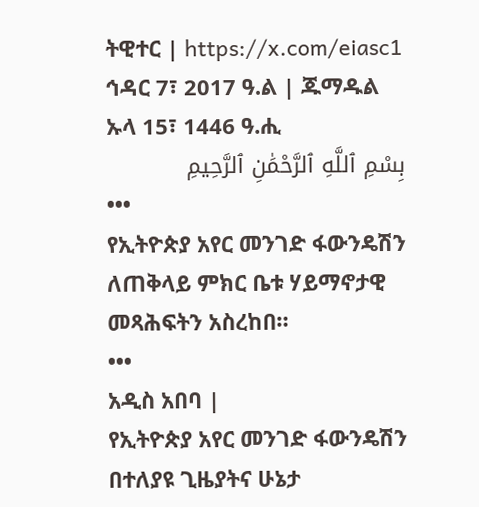ትዊተር | https://x.com/eiasc1
ኅዳር 7፣ 2017 ዓ.ል | ጁማዱል ኡላ 15፣ 1446 ዓ.ሒ
بِسْمِ ٱللَّهِ ٱلرَّحْمَٰنِ ٱلرَّحِيمِ
•••
የኢትዮጵያ አየር መንገድ ፋውንዴሽን ለጠቅላይ ምክር ቤቱ ሃይማኖታዊ መጻሕፍትን አስረከበ።
•••
አዲስ አበባ |
የኢትዮጵያ አየር መንገድ ፋውንዴሽን በተለያዩ ጊዜያትና ሁኔታ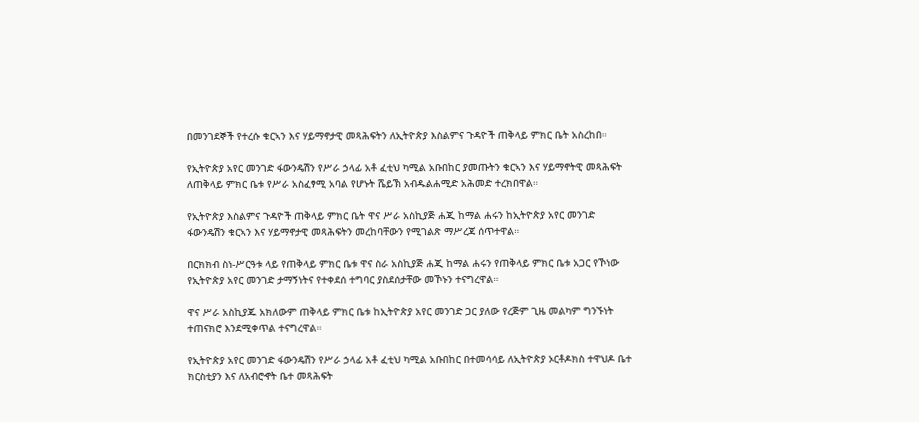በመንገደኞች የተረሱ ቁርኣን እና ሃይማኖታዊ መጻሕፍትን ለኢትዮጵያ እስልምና ጉዳዮች ጠቅላይ ምክር ቤት አስረከበ።

የኢትዮጵያ አየር መንገድ ፋውንዴሽን የሥራ ኃላፊ አቶ ፈቲህ ካሚል አቡበከር ያመጡትን ቁርኣን እና ሃይማኖትዊ መጻሕፍት ለጠቅላይ ምክር ቤቱ የሥራ አስፈፃሚ አባል የሆኑት ሼይኽ አብዱልሐሚድ አሕመድ ተረክበዋል።

የኢትዮጵያ እስልምና ጉዳዮች ጠቅላይ ምክር ቤት ዋና ሥራ አስኪያጅ ሐጂ ከማል ሐሩን ከኢትዮጵያ አየር መንገድ ፋውንዴሽን ቁርኣን እና ሃይማኖታዊ መጻሕፍትን መረከባቸውን የሚገልጽ ማሥረጃ ሰጥተዋል።

በርክክብ ስነ-ሥርዓቱ ላይ የጠቅላይ ምክር ቤቱ ዋና ስራ አስኪያጅ ሐጂ ከማል ሐሩን የጠቅላይ ምክር ቤቱ አጋር የኾነው የኢትዮጵያ አየር መንገድ ታማኝነትና የተቀደሰ ተግባር ያስደሰታቸው መኾኑን ተናግረዋል።

ዋና ሥራ አስኪያጁ አክለውም ጠቅላይ ምክር ቤቱ ከኢትዮጵያ አየር መንገድ ጋር ያለው የረጅም ጊዜ መልካም ግንኙነት ተጠናክሮ እንደሚቀጥል ተናግረዋል።

የኢትዮጵያ አየር መንገድ ፋውንዴሽን የሥራ ኃላፊ አቶ ፈቲህ ካሚል አቡበከር በተመሳሳይ ለኢትዮጵያ ኦርቶዶክስ ተዋህዶ ቤተ ክርስቲያን እና ለአብሮኆት ቤተ መጻሕፍት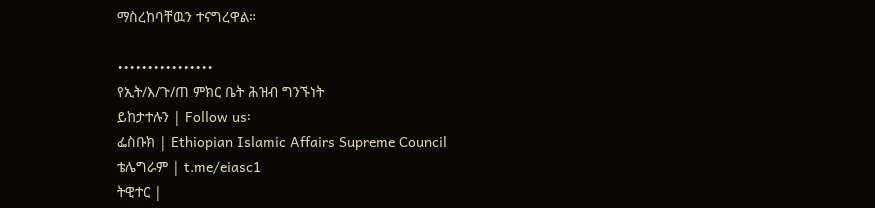ማስረከባቸዉን ተናግረዋል።

••••••••••••••••
የኢት/እ/ጉ/ጠ ምክር ቤት ሕዝብ ግንኙነት
ይከታተሉን | Follow us፡
ፌስቡክ | Ethiopian Islamic Affairs Supreme Council
ቴሌግራም | t.me/eiasc1
ትዊተር |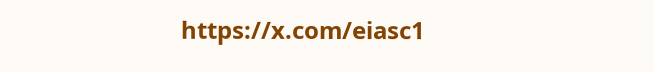https://x.com/eiasc1